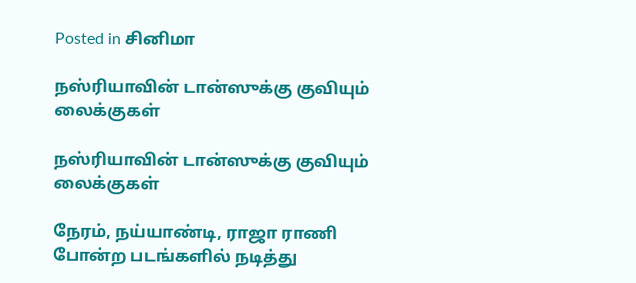Posted in சினிமா

நஸ்ரியாவின் டான்ஸுக்கு குவியும் லைக்குகள்

நஸ்ரியாவின் டான்ஸுக்கு குவியும் லைக்குகள்

நேரம், நய்யாண்டி, ராஜா ராணி போன்ற படங்களில் நடித்து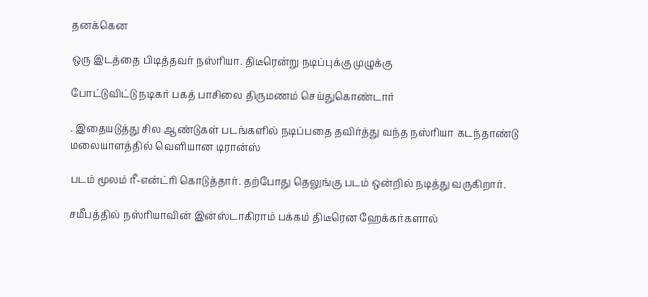தனக்கென

ஒரு இடத்தை பிடித்தவர் நஸ்ரியா. திடீரென்று நடிப்புக்கு முழுக்கு

போட்டுவிட்டு நடிகர் பகத் பாசிலை திருமணம் செய்துகொண்டார்

. இதையடுத்து சில ஆண்டுகள் படங்களில் நடிப்பதை தவிர்த்து வந்த நஸ்ரியா கடந்தாண்டு மலையாளத்தில் வெளியான டிரான்ஸ்

படம் மூலம் ரீ-என்ட்ரி கொடுத்தார். தற்போது தெலுங்கு படம் ஒன்றில் நடித்து வருகிறார்.

சமீபத்தில் நஸ்ரியாவின் இன்ஸ்டாகிராம் பக்கம் திடீரென ஹேக்கர்களால்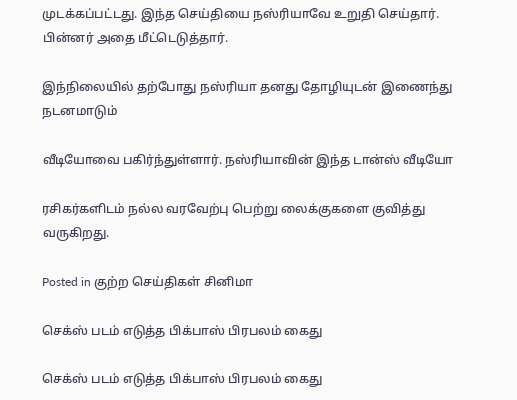முடக்கப்பட்டது. இந்த செய்தியை நஸ்ரியாவே உறுதி செய்தார். பின்னர் அதை மீட்டெடுத்தார்.

இந்நிலையில் தற்போது நஸ்ரியா தனது தோழியுடன் இணைந்து நடனமாடும்

வீடியோவை பகிர்ந்துள்ளார். நஸ்ரியாவின் இந்த டான்ஸ் வீடியோ

ரசிகர்களிடம் நல்ல வரவேற்பு பெற்று லைக்குகளை குவித்து வருகிறது.

Posted in குற்ற செய்திகள் சினிமா

செக்ஸ் படம் எடுத்த பிக்பாஸ் பிரபலம் கைது

செக்ஸ் படம் எடுத்த பிக்பாஸ் பிரபலம் கைது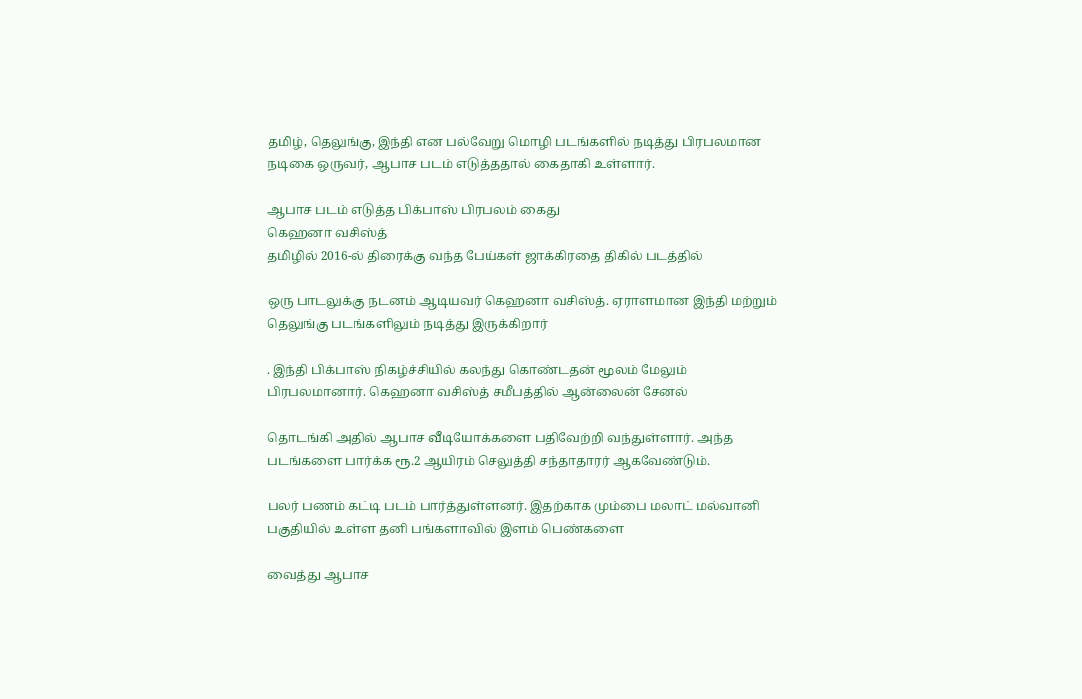தமிழ், தெலுங்கு, இந்தி என பல்வேறு மொழி படங்களில் நடித்து பிரபலமான நடிகை ஒருவர், ஆபாச படம் எடுத்ததால் கைதாகி உள்ளார்.

ஆபாச படம் எடுத்த பிக்பாஸ் பிரபலம் கைது
கெஹனா வசிஸ்த்
தமிழில் 2016-ல் திரைக்கு வந்த பேய்கள் ஜாக்கிரதை திகில் படத்தில்

ஒரு பாடலுக்கு நடனம் ஆடியவர் கெஹனா வசிஸ்த். ஏராளமான இந்தி மற்றும் தெலுங்கு படங்களிலும் நடித்து இருக்கிறார்

. இந்தி பிக்பாஸ் நிகழ்ச்சியில் கலந்து கொண்டதன் மூலம் மேலும் பிரபலமானார். கெஹனா வசிஸ்த் சமீபத்தில் ஆன்லைன் சேனல்

தொடங்கி அதில் ஆபாச வீடியோக்களை பதிவேற்றி வந்துள்ளார். அந்த படங்களை பார்க்க ரூ.2 ஆயிரம் செலுத்தி சந்தாதாரர் ஆகவேண்டும்.

பலர் பணம் கட்டி படம் பார்த்துள்ளனர். இதற்காக மும்பை மலாட் மல்வானி பகுதியில் உள்ள தனி பங்களாவில் இளம் பெண்களை

வைத்து ஆபாச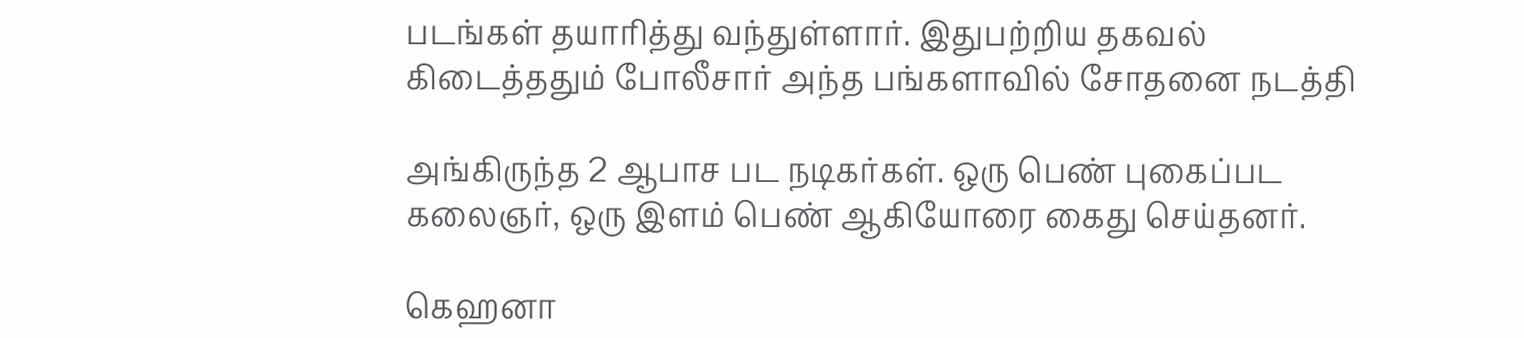படங்கள் தயாரித்து வந்துள்ளார். இதுபற்றிய தகவல் கிடைத்ததும் போலீசார் அந்த பங்களாவில் சோதனை நடத்தி

அங்கிருந்த 2 ஆபாச பட நடிகர்கள். ஒரு பெண் புகைப்பட கலைஞர், ஒரு இளம் பெண் ஆகியோரை கைது செய்தனர்.

கெஹனா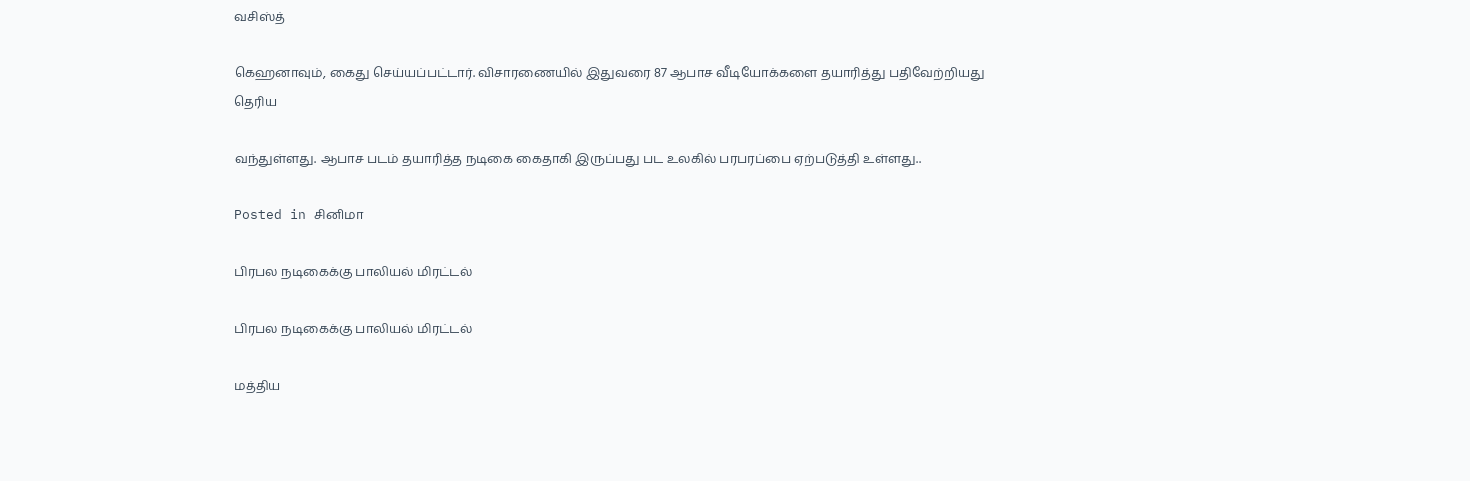வசிஸ்த்

கெஹனாவும், கைது செய்யப்பட்டார். விசாரணையில் இதுவரை 87 ஆபாச வீடியோக்களை தயாரித்து பதிவேற்றியது தெரிய

வந்துள்ளது. ஆபாச படம் தயாரித்த நடிகை கைதாகி இருப்பது பட உலகில் பரபரப்பை ஏற்படுத்தி உள்ளது..

Posted in சினிமா

பிரபல நடிகைக்கு பாலியல் மிரட்டல்

பிரபல நடிகைக்கு பாலியல் மிரட்டல்

மத்திய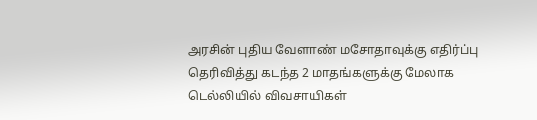அரசின் புதிய வேளாண் மசோதாவுக்கு எதிர்ப்பு தெரிவித்து கடந்த 2 மாதங்களுக்கு மேலாக டெல்லியில் விவசாயிகள்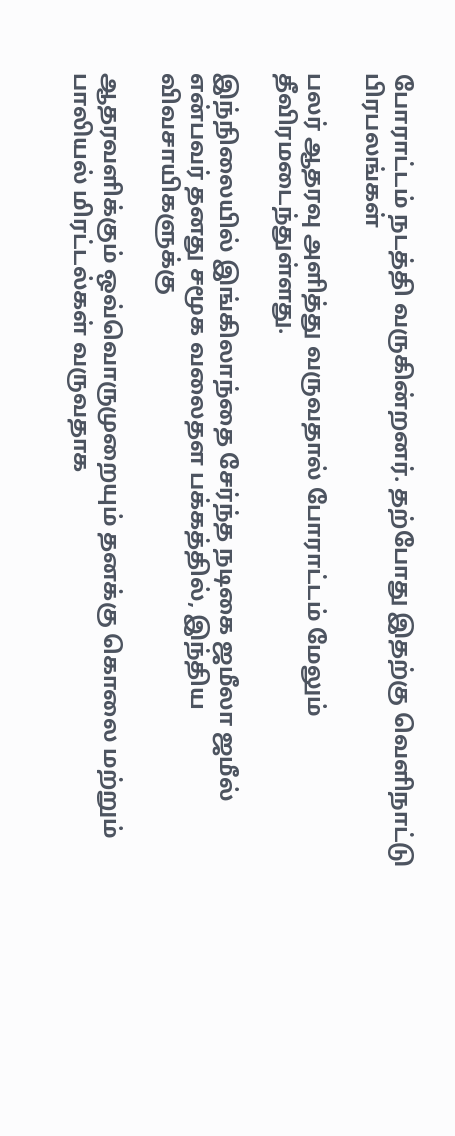போராட்டம் நடத்தி வருகின்றனர். தற்போது இதற்கு வெளிநாட்டு பிரபலங்கள்

பலர் ஆதரவு அளித்து வருவதால் போராட்டம் மேலும் தீவிரமடைந்துள்ளது.

இந்நிலையில் இங்கிலாந்தை சேர்ந்த நடிகை ஜமீலா ஜமீல் என்பவர் தனது சமூக வலைதள பக்கத்தில், இந்திய விவசாயிகளுக்கு

ஆதரவளிக்கும் ஒவ்வொருமுறையும் தனக்கு கொலை மற்றும் பாலியல் மிரட்டல்கள் வருவதாக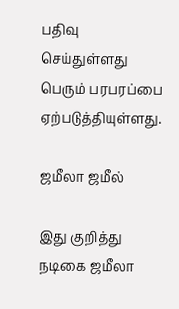பதிவு செய்துள்ளது பெரும் பரபரப்பை ஏற்படுத்தியுள்ளது.

ஜமீலா ஜமீல்

இது குறித்து நடிகை ஜமீலா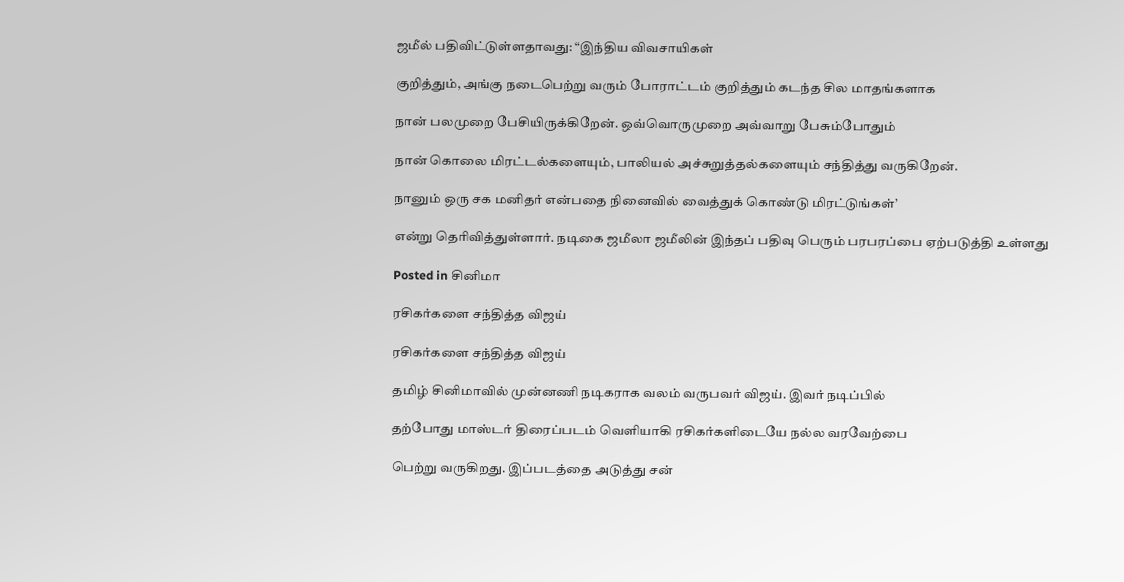ஜமீல் பதிவிட்டுள்ளதாவது: “இந்திய விவசாயிகள்

குறித்தும், அங்கு நடைபெற்று வரும் போராட்டம் குறித்தும் கடந்த சில மாதங்களாக

நான் பலமுறை பேசியிருக்கிறேன். ஒவ்வொருமுறை அவ்வாறு பேசும்போதும்

நான் கொலை மிரட்டல்களையும், பாலியல் அச்சுறுத்தல்களையும் சந்தித்து வருகிறேன்.

நானும் ஒரு சக மனிதர் என்பதை நினைவில் வைத்துக் கொண்டு மிரட்டுங்கள்’

என்று தெரிவித்துள்ளார். நடிகை ஜமீலா ஜமீலின் இந்தப் பதிவு பெரும் பரபரப்பை ஏற்படுத்தி உள்ளது

Posted in சினிமா

ரசிகர்களை சந்தித்த விஜய்

ரசிகர்களை சந்தித்த விஜய்

தமிழ் சினிமாவில் முன்னணி நடிகராக வலம் வருபவர் விஜய். இவர் நடிப்பில்

தற்போது மாஸ்டர் திரைப்படம் வெளியாகி ரசிகர்களிடையே நல்ல வரவேற்பை

பெற்று வருகிறது. இப்படத்தை அடுத்து சன்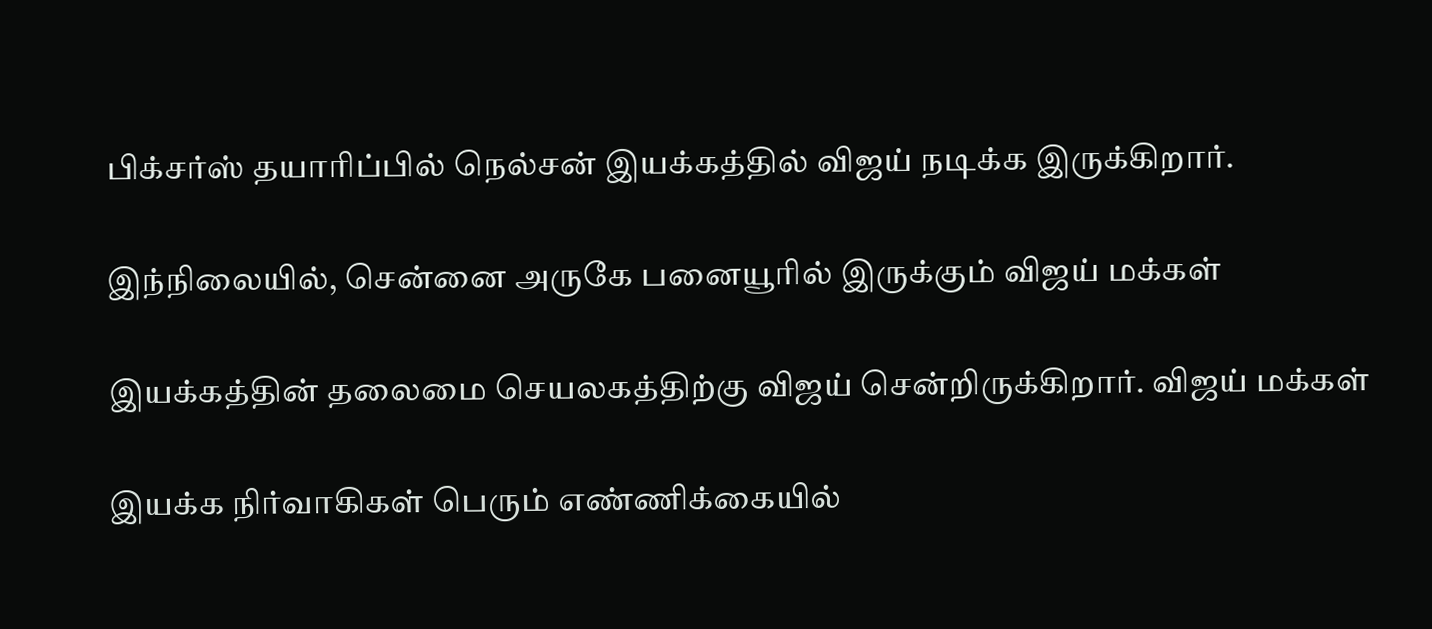பிக்சர்ஸ் தயாரிப்பில் நெல்சன் இயக்கத்தில் விஜய் நடிக்க இருக்கிறார்.

இந்நிலையில், சென்னை அருகே பனையூரில் இருக்கும் விஜய் மக்கள்

இயக்கத்தின் தலைமை செயலகத்திற்கு விஜய் சென்றிருக்கிறார். விஜய் மக்கள்

இயக்க நிர்வாகிகள் பெரும் எண்ணிக்கையில்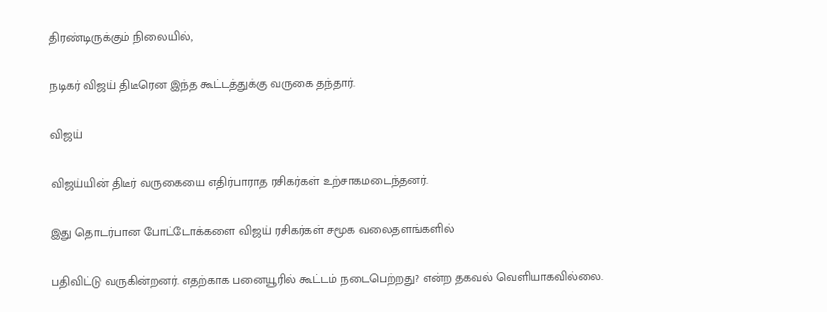திரண்டிருக்கும் நிலையில்,

நடிகர் விஜய் திடீரென இந்த கூட்டத்துக்கு வருகை தந்தார்.

விஜய்

விஜய்யின் திடீர் வருகையை எதிர்பாராத ரசிகர்கள் உற்சாகமடைந்தனர்.

இது தொடர்பான போட்டோக்களை விஜய் ரசிகர்கள் சமூக வலைதளங்களில்

பதிவிட்டு வருகின்றனர். எதற்காக பனையூரில் கூட்டம் நடைபெற்றது? என்ற தகவல் வெளியாகவில்லை.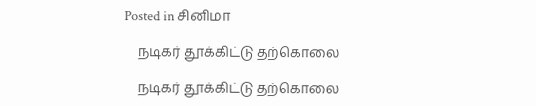Posted in சினிமா

    நடிகர் தூக்கிட்டு தற்கொலை

    நடிகர் தூக்கிட்டு தற்கொலை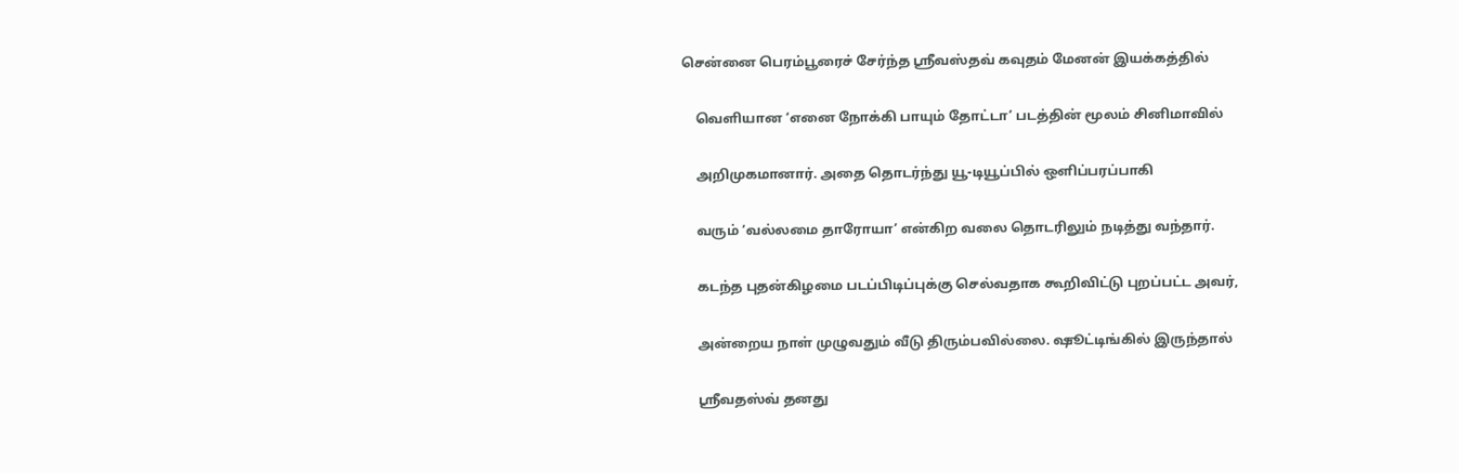சென்னை பெரம்பூரைச் சேர்ந்த ஸ்ரீவஸ்தவ் கவுதம் மேனன் இயக்கத்தில்

    வெளியான ‘எனை நோக்கி பாயும் தோட்டா’ படத்தின் மூலம் சினிமாவில்

    அறிமுகமானார். அதை தொடர்ந்து யூ-டியூப்பில் ஒளிப்பரப்பாகி

    வரும் ‘வல்லமை தாரோயா’ என்கிற வலை தொடரிலும் நடித்து வந்தார்.

    கடந்த புதன்கிழமை படப்பிடிப்புக்கு செல்வதாக கூறிவிட்டு புறப்பட்ட அவர்,

    அன்றைய நாள் முழுவதும் வீடு திரும்பவில்லை. ஷூட்டிங்கில் இருந்தால்

    ஸ்ரீவதஸ்வ் தனது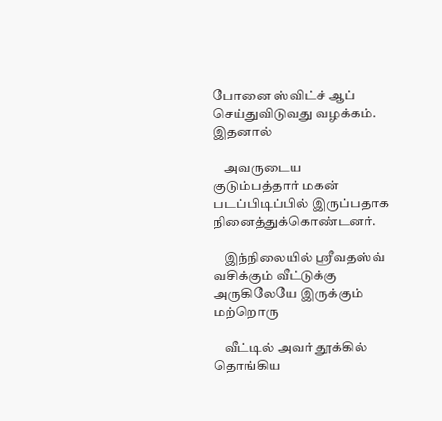போனை ஸ்விட்ச் ஆப் செய்துவிடுவது வழக்கம். இதனால்

    அவருடைய குடும்பத்தார் மகன் படப்பிடிப்பில் இருப்பதாக நினைத்துக்கொண்டனர்.

    இந்நிலையில் ஸ்ரீவதஸ்வ் வசிக்கும் வீட்டுக்கு அருகிலேயே இருக்கும் மற்றொரு

    வீட்டில் அவர் தூக்கில் தொங்கிய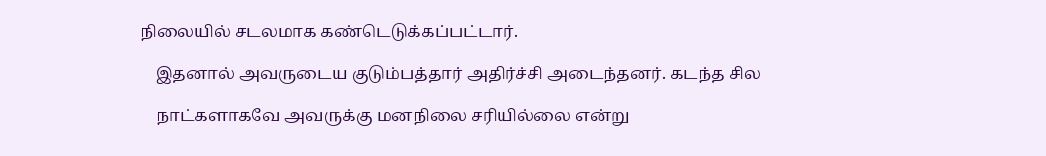நிலையில் சடலமாக கண்டெடுக்கப்பட்டார்.

    இதனால் அவருடைய குடும்பத்தார் அதிர்ச்சி அடைந்தனர். கடந்த சில

    நாட்களாகவே அவருக்கு மனநிலை சரியில்லை என்று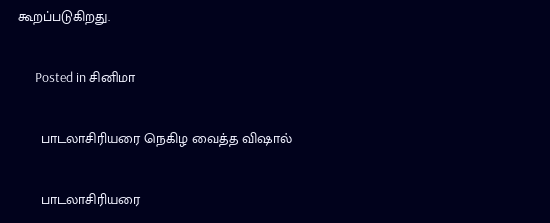கூறப்படுகிறது.

      Posted in சினிமா

      பாடலாசிரியரை நெகிழ வைத்த விஷால்

      பாடலாசிரியரை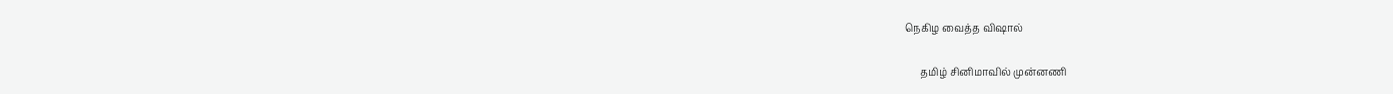நெகிழ வைத்த விஷால்

      தமிழ் சினிமாவில் முன்னணி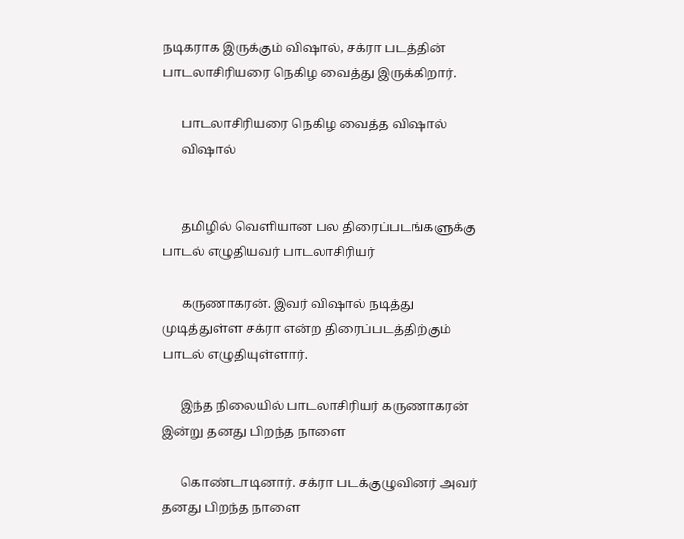நடிகராக இருக்கும் விஷால், சக்ரா படத்தின் பாடலாசிரியரை நெகிழ வைத்து இருக்கிறார்.

      பாடலாசிரியரை நெகிழ வைத்த விஷால்
      விஷால்


      தமிழில் வெளியான பல திரைப்படங்களுக்கு பாடல் எழுதியவர் பாடலாசிரியர்

      கருணாகரன். இவர் விஷால் நடித்து முடித்துள்ள சக்ரா என்ற திரைப்படத்திற்கும் பாடல் எழுதியுள்ளார்.

      இந்த நிலையில் பாடலாசிரியர் கருணாகரன் இன்று தனது பிறந்த நாளை

      கொண்டாடினார். சக்ரா படக்குழுவினர் அவர் தனது பிறந்த நாளை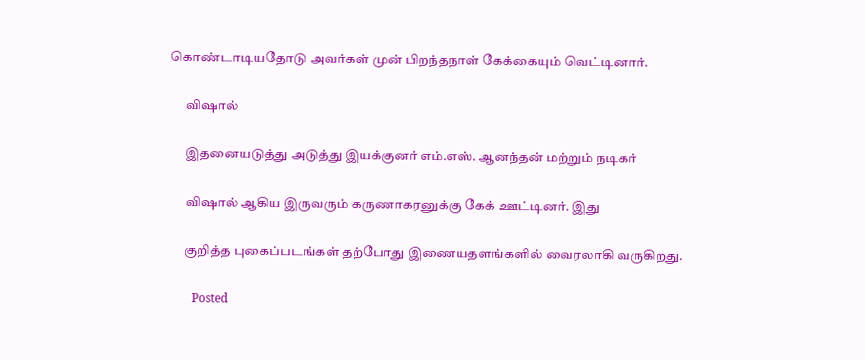கொண்டாடியதோடு அவர்கள் முன் பிறந்தநாள் கேக்கையும் வெட்டினார்.

      விஷால்

      இதனையடுத்து அடுத்து இயக்குனர் எம்.எஸ். ஆனந்தன் மற்றும் நடிகர்

      விஷால் ஆகிய இருவரும் கருணாகரனுக்கு கேக் ஊட்டினர். இது

      குறித்த புகைப்படங்கள் தற்போது இணையதளங்களில் வைரலாகி வருகிறது.

        Posted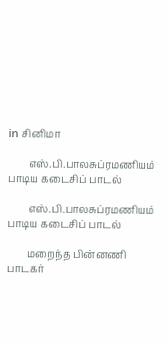in சினிமா

        எஸ்.பி.பாலசுப்ரமணியம் பாடிய கடைசிப் பாடல்

        எஸ்.பி.பாலசுப்ரமணியம் பாடிய கடைசிப் பாடல்

        மறைந்த பின்னணி பாடகர்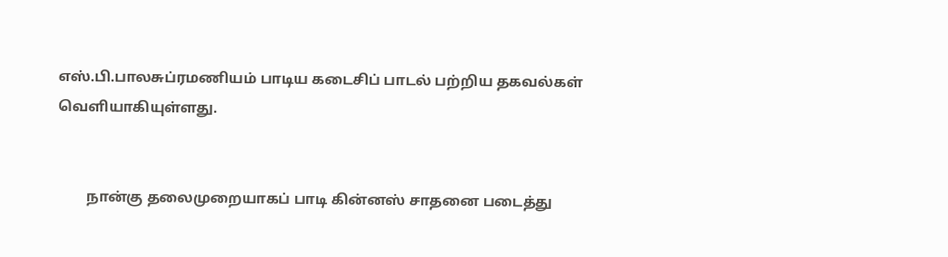எஸ்.பி.பாலசுப்ரமணியம் பாடிய கடைசிப் பாடல் பற்றிய தகவல்கள் வெளியாகியுள்ளது.


        நான்கு தலைமுறையாகப் பாடி கின்னஸ் சாதனை படைத்து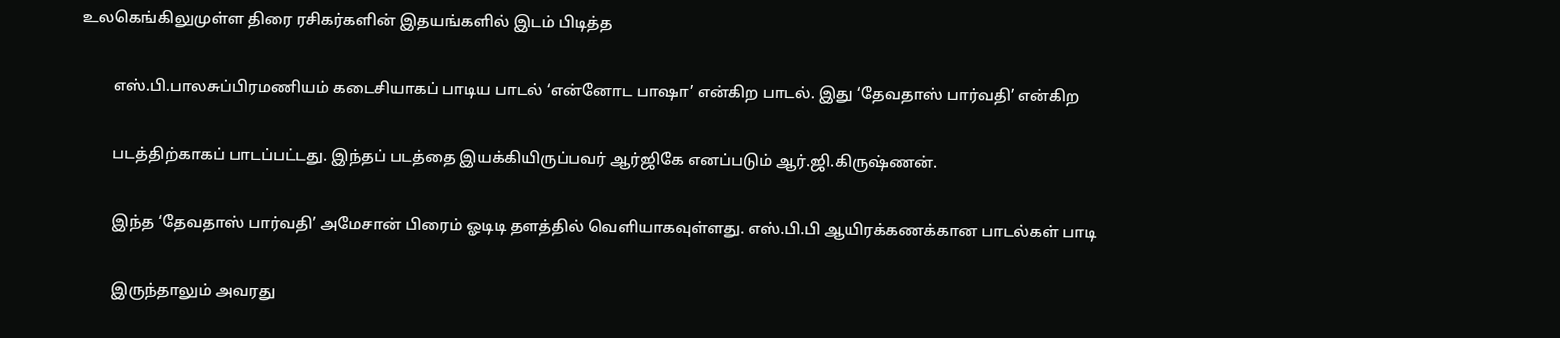உலகெங்கிலுமுள்ள திரை ரசிகர்களின் இதயங்களில் இடம் பிடித்த

        எஸ்.பி.பாலசுப்பிரமணியம் கடைசியாகப் பாடிய பாடல் ‘என்னோட பாஷா’ என்கிற பாடல். இது ‘தேவதாஸ் பார்வதி’ என்கிற

        படத்திற்காகப் பாடப்பட்டது. இந்தப் படத்தை இயக்கியிருப்பவர் ஆர்ஜிகே எனப்படும் ஆர்.ஜி.கிருஷ்ணன்.

        இந்த ‘தேவதாஸ் பார்வதி’ அமேசான் பிரைம் ஓடிடி தளத்தில் வெளியாகவுள்ளது. எஸ்.பி.பி ஆயிரக்கணக்கான பாடல்கள் பாடி

        இருந்தாலும் அவரது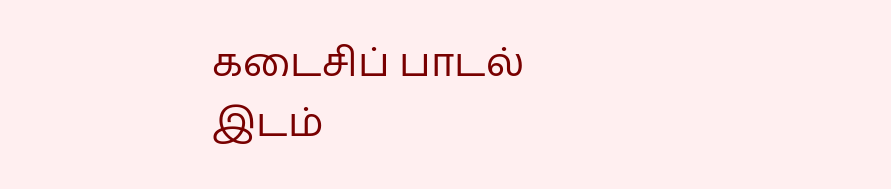கடைசிப் பாடல் இடம்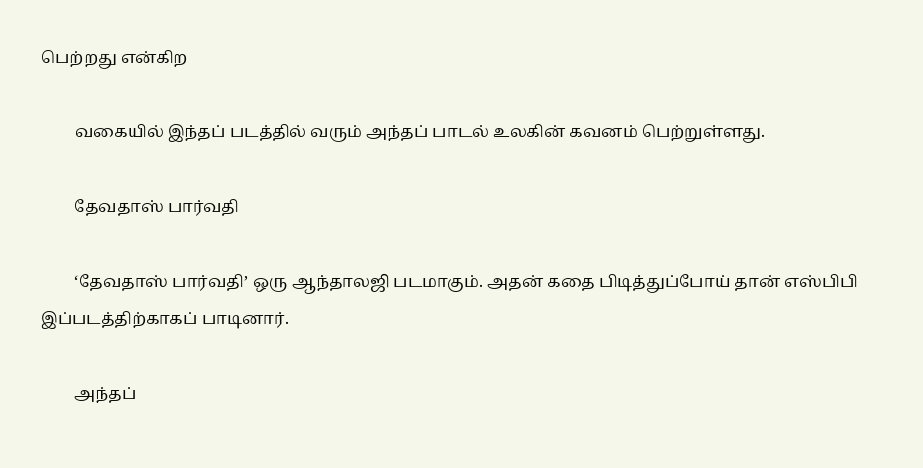பெற்றது என்கிற

        வகையில் இந்தப் படத்தில் வரும் அந்தப் பாடல் உலகின் கவனம் பெற்றுள்ளது.

        தேவதாஸ் பார்வதி

        ‘தேவதாஸ் பார்வதி’ ஒரு ஆந்தாலஜி படமாகும். அதன் கதை பிடித்துப்போய் தான் எஸ்பிபி இப்படத்திற்காகப் பாடினார்.

        அந்தப்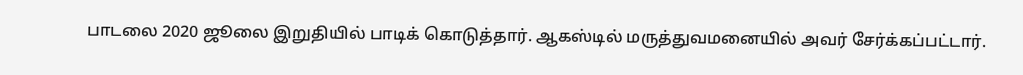பாடலை 2020 ஜூலை இறுதியில் பாடிக் கொடுத்தார். ஆகஸ்டில் மருத்துவமனையில் அவர் சேர்க்கப்பட்டார்.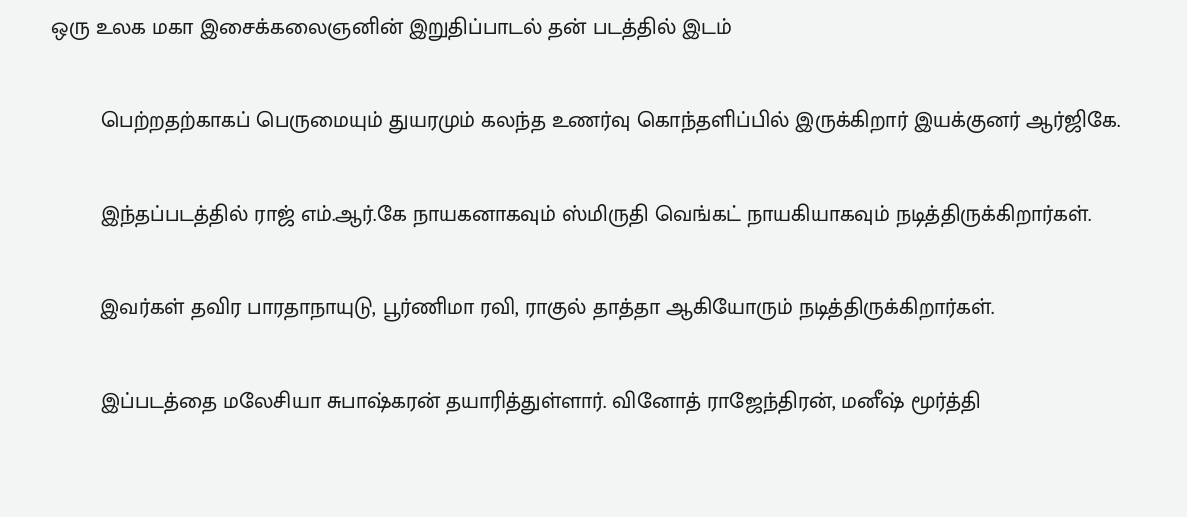ஒரு உலக மகா இசைக்கலைஞனின் இறுதிப்பாடல் தன் படத்தில் இடம்

        பெற்றதற்காகப் பெருமையும் துயரமும் கலந்த உணர்வு கொந்தளிப்பில் இருக்கிறார் இயக்குனர் ஆர்ஜிகே.

        இந்தப்படத்தில் ராஜ் எம்.ஆர்.கே நாயகனாகவும் ஸ்மிருதி வெங்கட் நாயகியாகவும் நடித்திருக்கிறார்கள்.

        இவர்கள் தவிர பாரதாநாயுடு, பூர்ணிமா ரவி, ராகுல் தாத்தா ஆகியோரும் நடித்திருக்கிறார்கள்.

        இப்படத்தை மலேசியா சுபாஷ்கரன் தயாரித்துள்ளார். வினோத் ராஜேந்திரன், மனீஷ் மூர்த்தி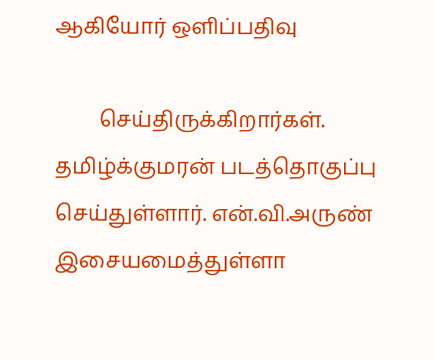ஆகியோர் ஒளிப்பதிவு

        செய்திருக்கிறார்கள். தமிழ்க்குமரன் படத்தொகுப்பு செய்துள்ளார். என்.வி.அருண் இசையமைத்துள்ளா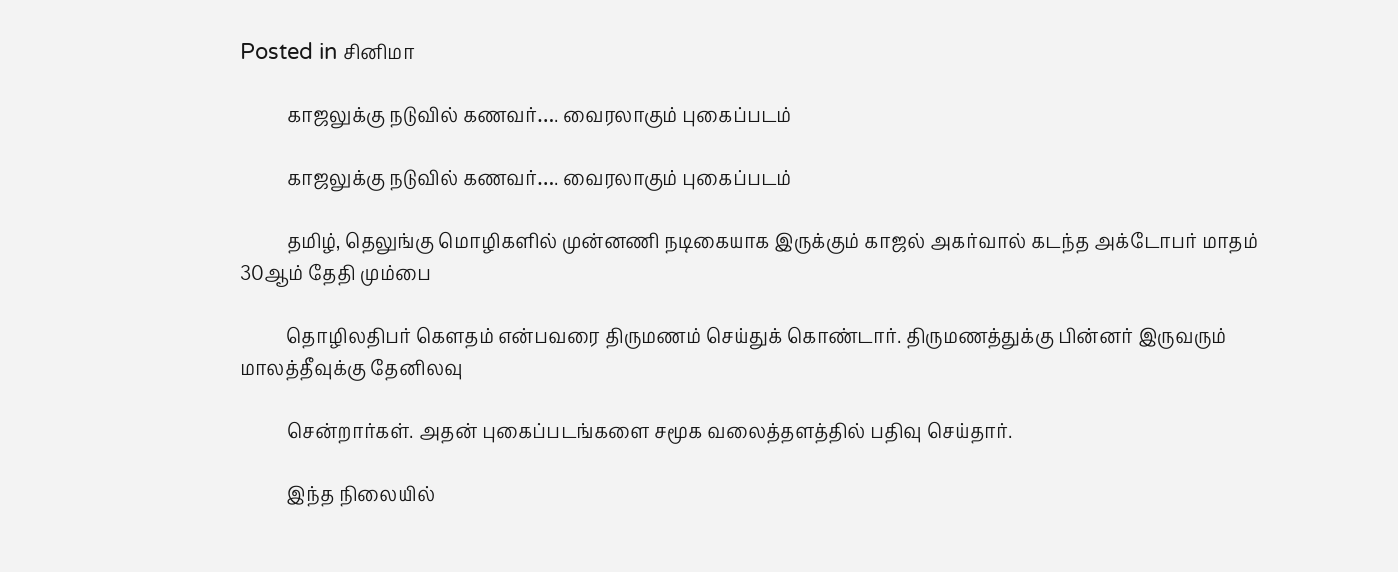Posted in சினிமா

          காஜலுக்கு நடுவில் கணவர்…. வைரலாகும் புகைப்படம்

          காஜலுக்கு நடுவில் கணவர்…. வைரலாகும் புகைப்படம்

          தமிழ், தெலுங்கு மொழிகளில் முன்னணி நடிகையாக இருக்கும் காஜல் அகர்வால் கடந்த அக்டோபர் மாதம் 30ஆம் தேதி மும்பை

          தொழிலதிபர் கௌதம் என்பவரை திருமணம் செய்துக் கொண்டார். திருமணத்துக்கு பின்னர் இருவரும் மாலத்தீவுக்கு தேனிலவு

          சென்றார்கள். அதன் புகைப்படங்களை சமூக வலைத்தளத்தில் பதிவு செய்தார்.

          இந்த நிலையில்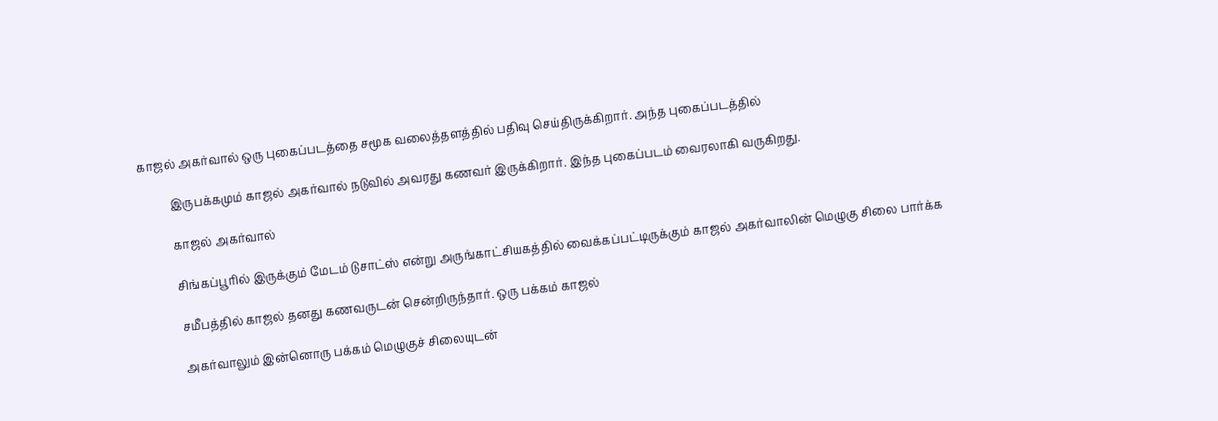காஜல் அகர்வால் ஒரு புகைப்படத்தை சமூக வலைத்தளத்தில் பதிவு செய்திருக்கிறார். அந்த புகைப்படத்தில்

          இருபக்கமும் காஜல் அகர்வால் நடுவில் அவரது கணவர் இருக்கிறார். இந்த புகைப்படம் வைரலாகி வருகிறது.

          காஜல் அகர்வால்

          சிங்கப்பூரில் இருக்கும் மேடம் டுசாட்ஸ் என்று அருங்காட்சியகத்தில் வைக்கப்பட்டிருக்கும் காஜல் அகர்வாலின் மெழுகு சிலை பார்க்க

          சமீபத்தில் காஜல் தனது கணவருடன் சென்றிருந்தார். ஒரு பக்கம் காஜல்

          அகர்வாலும் இன்னொரு பக்கம் மெழுகுச் சிலையுடன்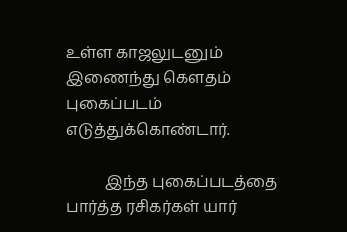உள்ள காஜலுடனும் இணைந்து கெளதம் புகைப்படம் எடுத்துக்கொண்டார்.

          இந்த புகைப்படத்தை பார்த்த ரசிகர்கள் யார்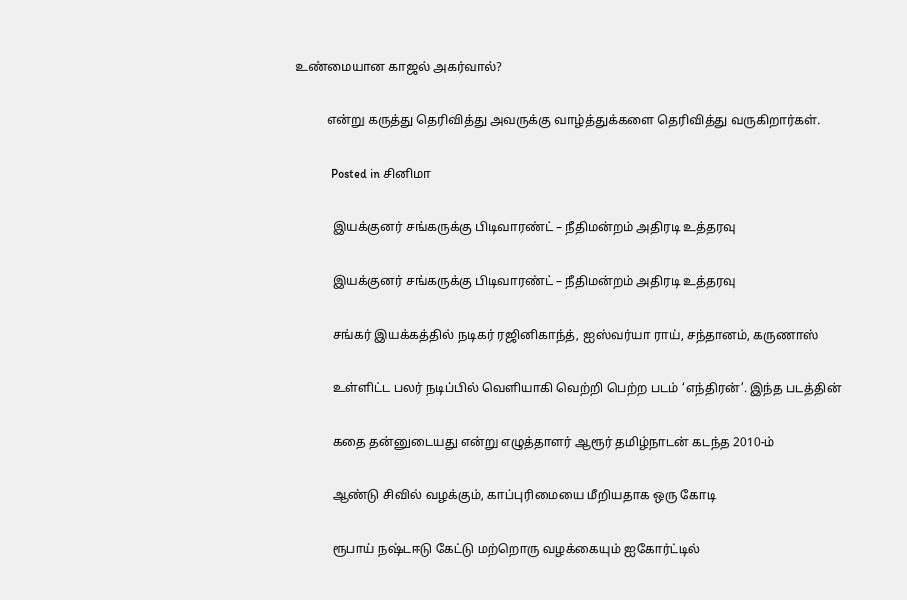உண்மையான காஜல் அகர்வால்?

          என்று கருத்து தெரிவித்து அவருக்கு வாழ்த்துக்களை தெரிவித்து வருகிறார்கள்.

            Posted in சினிமா

            இயக்குனர் சங்கருக்கு பிடிவாரண்ட் – நீதிமன்றம் அதிரடி உத்தரவு

            இயக்குனர் சங்கருக்கு பிடிவாரண்ட் – நீதிமன்றம் அதிரடி உத்தரவு

            சங்கர் இயக்கத்தில் நடிகர் ரஜினிகாந்த், ஐஸ்வர்யா ராய், சந்தானம், கருணாஸ்

            உள்ளிட்ட பலர் நடிப்பில் வெளியாகி வெற்றி பெற்ற படம் ‘எந்திரன்’. இந்த படத்தின்

            கதை தன்னுடையது என்று எழுத்தாளர் ஆரூர் தமிழ்நாடன் கடந்த 2010-ம்

            ஆண்டு சிவில் வழக்கும், காப்புரிமையை மீறியதாக ஒரு கோடி

            ரூபாய் நஷ்டஈடு கேட்டு மற்றொரு வழக்கையும் ஐகோர்ட்டில்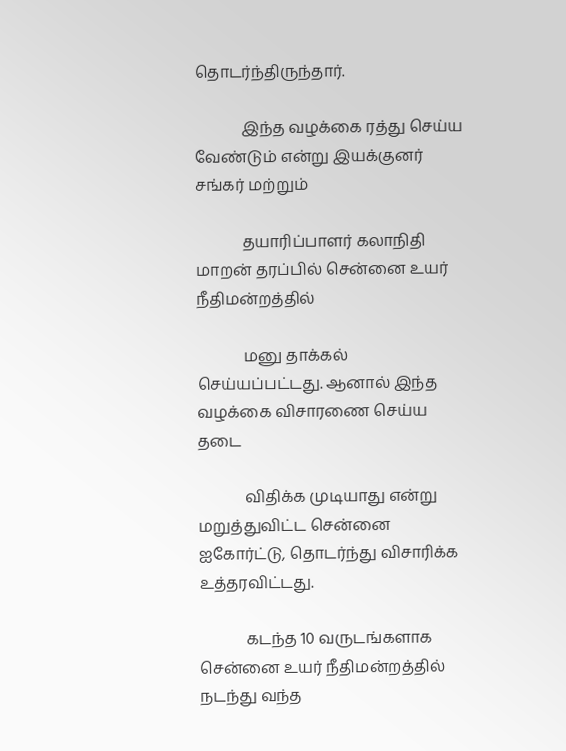தொடர்ந்திருந்தார்.

            இந்த வழக்கை ரத்து செய்ய வேண்டும் என்று இயக்குனர் சங்கர் மற்றும்

            தயாரிப்பாளர் கலாநிதி மாறன் தரப்பில் சென்னை உயர் நீதிமன்றத்தில்

            மனு தாக்கல் செய்யப்பட்டது. ஆனால் இந்த வழக்கை விசாரணை செய்ய தடை

            விதிக்க முடியாது என்று மறுத்துவிட்ட சென்னை ஐகோர்ட்டு, தொடர்ந்து விசாரிக்க உத்தரவிட்டது.

            கடந்த 10 வருடங்களாக சென்னை உயர் நீதிமன்றத்தில் நடந்து வந்த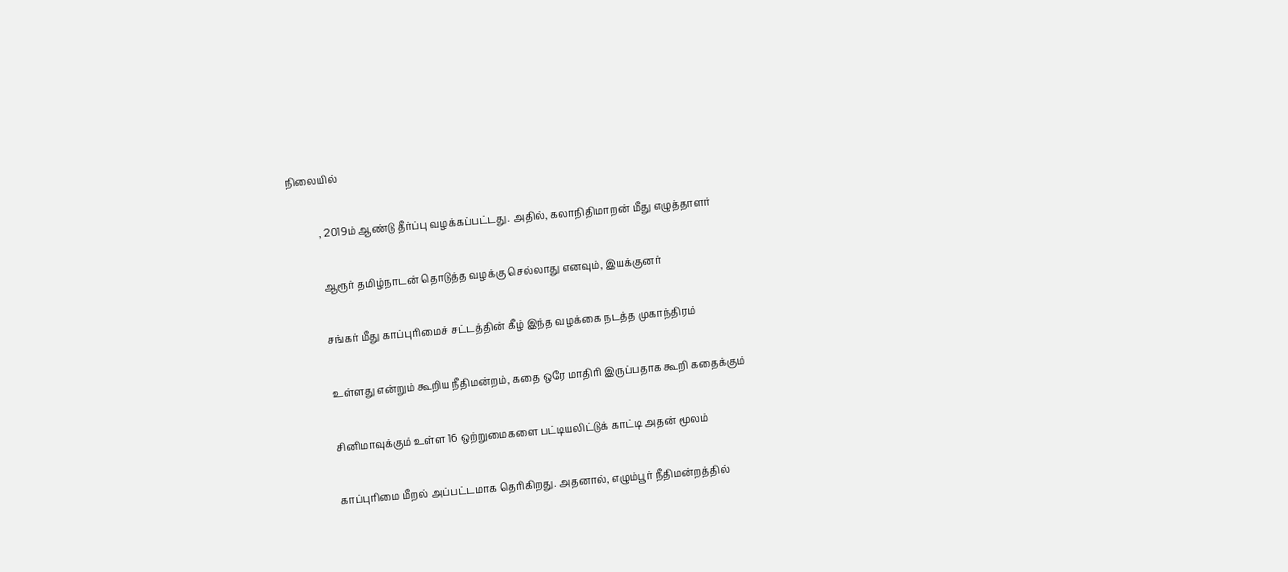நிலையில்

            , 2019ம் ஆண்டு தீர்ப்பு வழக்கப்பட்டது. அதில், கலாநிதிமாறன் மீது எழுத்தாளர்

            ஆரூர் தமிழ்நாடன் தொடுத்த வழக்கு செல்லாது எனவும், இயக்குனர்

            சங்கர் மீது காப்புரிமைச் சட்டத்தின் கீழ் இந்த வழக்கை நடத்த முகாந்திரம்

            உள்ளது என்றும் கூறிய நீதிமன்றம், கதை ஒரே மாதிரி இருப்பதாக கூறி கதைக்கும்

            சினிமாவுக்கும் உள்ள 16 ஒற்றுமைகளை பட்டியலிட்டுக் காட்டி அதன் மூலம்

            காப்புரிமை மீறல் அப்பட்டமாக தெரிகிறது. அதனால், எழும்பூர் நீதிமன்றத்தில்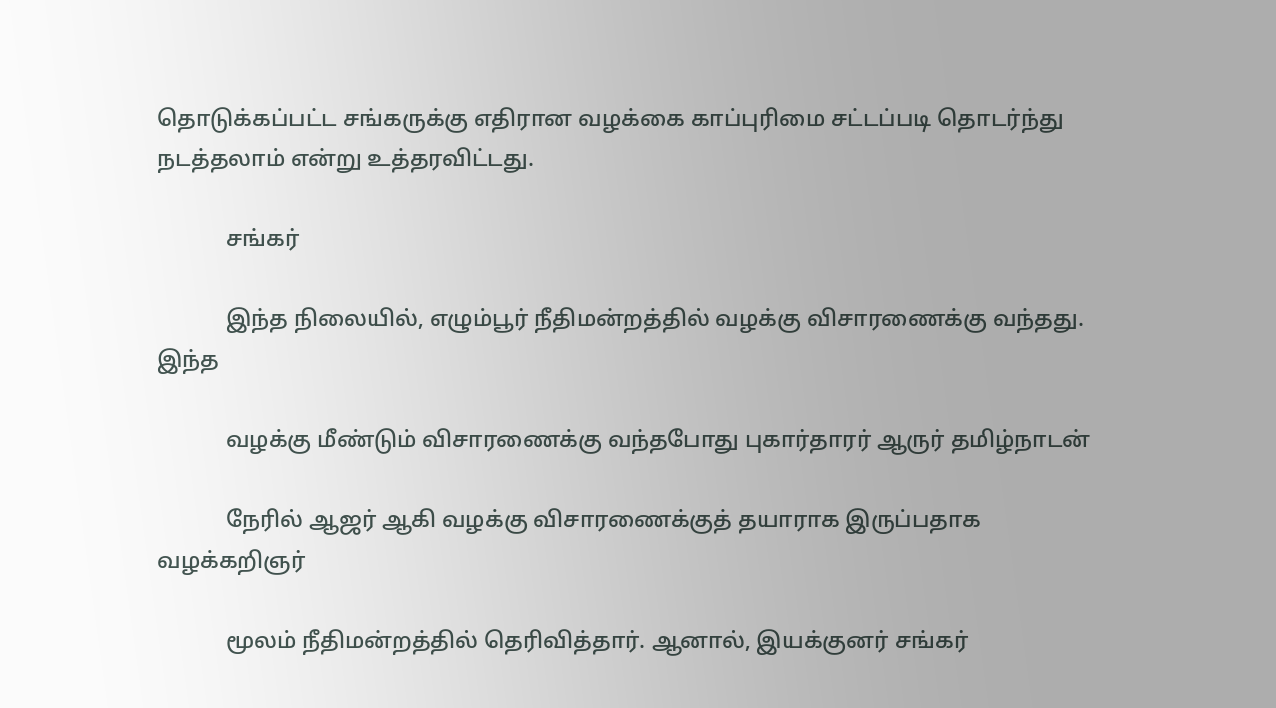தொடுக்கப்பட்ட சங்கருக்கு எதிரான வழக்கை காப்புரிமை சட்டப்படி தொடர்ந்து நடத்தலாம் என்று உத்தரவிட்டது.

            சங்கர்

            இந்த நிலையில், எழும்பூர் நீதிமன்றத்தில் வழக்கு விசாரணைக்கு வந்தது. இந்த

            வழக்கு மீண்டும் விசாரணைக்கு வந்தபோது புகார்தாரர் ஆருர் தமிழ்நாடன்

            நேரில் ஆஜர் ஆகி வழக்கு விசாரணைக்குத் தயாராக இருப்பதாக வழக்கறிஞர்

            மூலம் நீதிமன்றத்தில் தெரிவித்தார். ஆனால், இயக்குனர் சங்கர்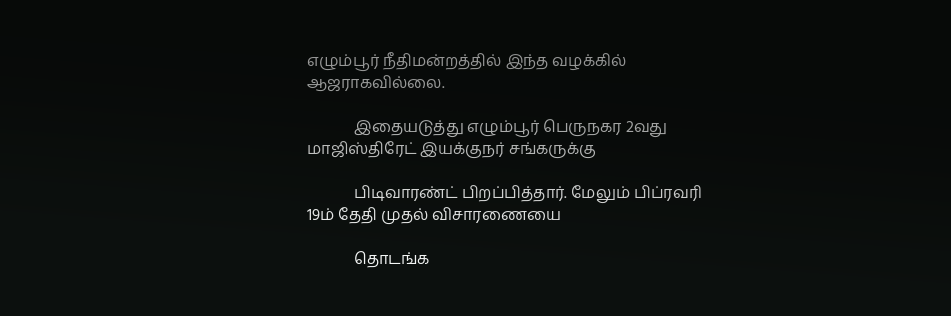எழும்பூர் நீதிமன்றத்தில் இந்த வழக்கில் ஆஜராகவில்லை.

            இதையடுத்து எழும்பூர் பெருநகர 2வது மாஜிஸ்திரேட் இயக்குநர் சங்கருக்கு

            பிடிவாரண்ட் பிறப்பித்தார். மேலும் பிப்ரவரி 19ம் தேதி முதல் விசாரணையை

            தொடங்க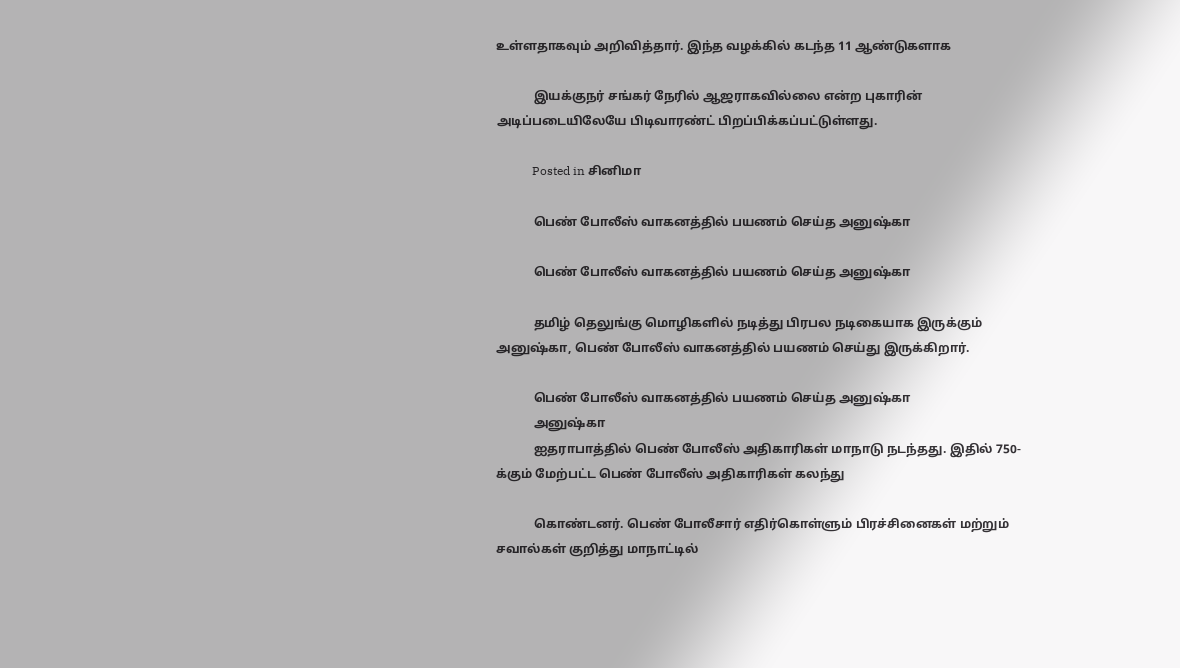உள்ளதாகவும் அறிவித்தார். இந்த வழக்கில் கடந்த 11 ஆண்டுகளாக

            இயக்குநர் சங்கர் நேரில் ஆஜராகவில்லை என்ற புகாரின் அடிப்படையிலேயே பிடிவாரண்ட் பிறப்பிக்கப்பட்டுள்ளது.

            Posted in சினிமா

            பெண் போலீஸ் வாகனத்தில் பயணம் செய்த அனுஷ்கா

            பெண் போலீஸ் வாகனத்தில் பயணம் செய்த அனுஷ்கா

            தமிழ் தெலுங்கு மொழிகளில் நடித்து பிரபல நடிகையாக இருக்கும் அனுஷ்கா, பெண் போலீஸ் வாகனத்தில் பயணம் செய்து இருக்கிறார்.

            பெண் போலீஸ் வாகனத்தில் பயணம் செய்த அனுஷ்கா
            அனுஷ்கா
            ஐதராபாத்தில் பெண் போலீஸ் அதிகாரிகள் மாநாடு நடந்தது. இதில் 750-க்கும் மேற்பட்ட பெண் போலீஸ் அதிகாரிகள் கலந்து

            கொண்டனர். பெண் போலீசார் எதிர்கொள்ளும் பிரச்சினைகள் மற்றும் சவால்கள் குறித்து மாநாட்டில்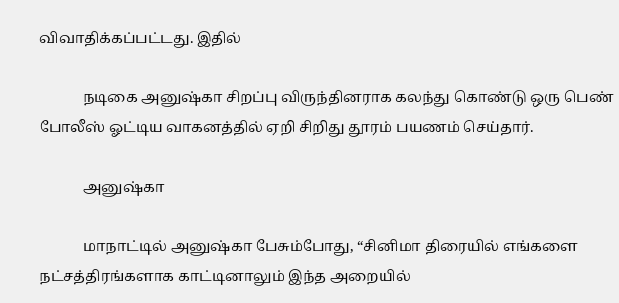விவாதிக்கப்பட்டது. இதில்

            நடிகை அனுஷ்கா சிறப்பு விருந்தினராக கலந்து கொண்டு ஒரு பெண் போலீஸ் ஓட்டிய வாகனத்தில் ஏறி சிறிது தூரம் பயணம் செய்தார்.

            அனுஷ்கா

            மாநாட்டில் அனுஷ்கா பேசும்போது, “சினிமா திரையில் எங்களை நட்சத்திரங்களாக காட்டினாலும் இந்த அறையில்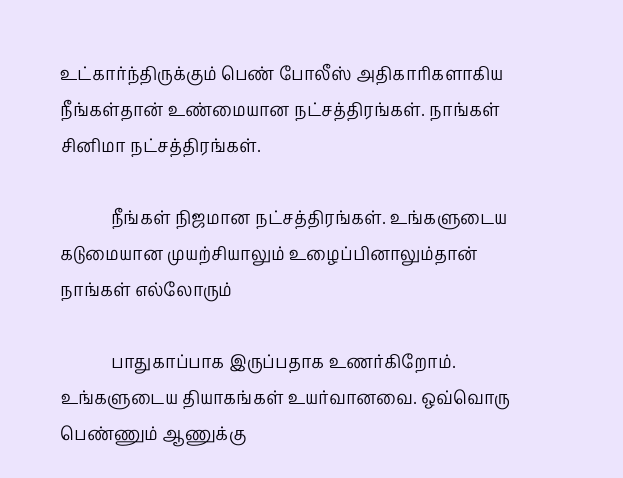உட்கார்ந்திருக்கும் பெண் போலீஸ் அதிகாரிகளாகிய நீங்கள்தான் உண்மையான நட்சத்திரங்கள். நாங்கள் சினிமா நட்சத்திரங்கள்.

            நீங்கள் நிஜமான நட்சத்திரங்கள். உங்களுடைய கடுமையான முயற்சியாலும் உழைப்பினாலும்தான் நாங்கள் எல்லோரும்

            பாதுகாப்பாக இருப்பதாக உணர்கிறோம். உங்களுடைய தியாகங்கள் உயர்வானவை. ஒவ்வொரு பெண்ணும் ஆணுக்கு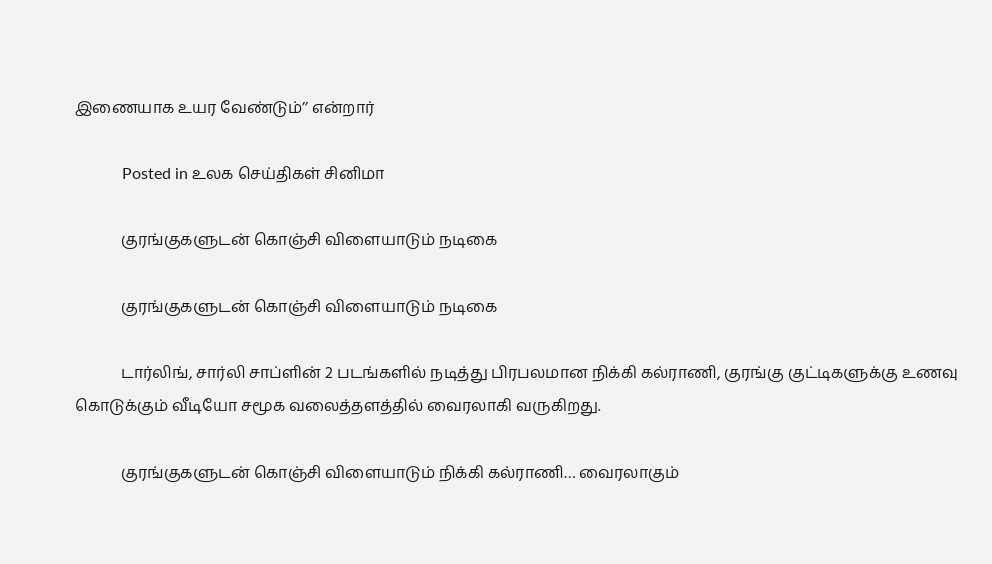இணையாக உயர வேண்டும்’’ என்றார்

            Posted in உலக செய்திகள் சினிமா

            குரங்குகளுடன் கொஞ்சி விளையாடும் நடிகை

            குரங்குகளுடன் கொஞ்சி விளையாடும் நடிகை

            டார்லிங், சார்லி சாப்ளின் 2 படங்களில் நடித்து பிரபலமான நிக்கி கல்ராணி, குரங்கு குட்டிகளுக்கு உணவு கொடுக்கும் வீடியோ சமூக வலைத்தளத்தில் வைரலாகி வருகிறது.

            குரங்குகளுடன் கொஞ்சி விளையாடும் நிக்கி கல்ராணி… வைரலாகும்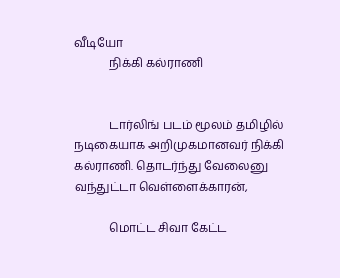வீடியோ
            நிக்கி கல்ராணி


            டார்லிங் படம் மூலம் தமிழில் நடிகையாக அறிமுகமானவர் நிக்கி கல்ராணி. தொடர்ந்து வேலைனு வந்துட்டா வெள்ளைக்காரன்,

            மொட்ட சிவா கேட்ட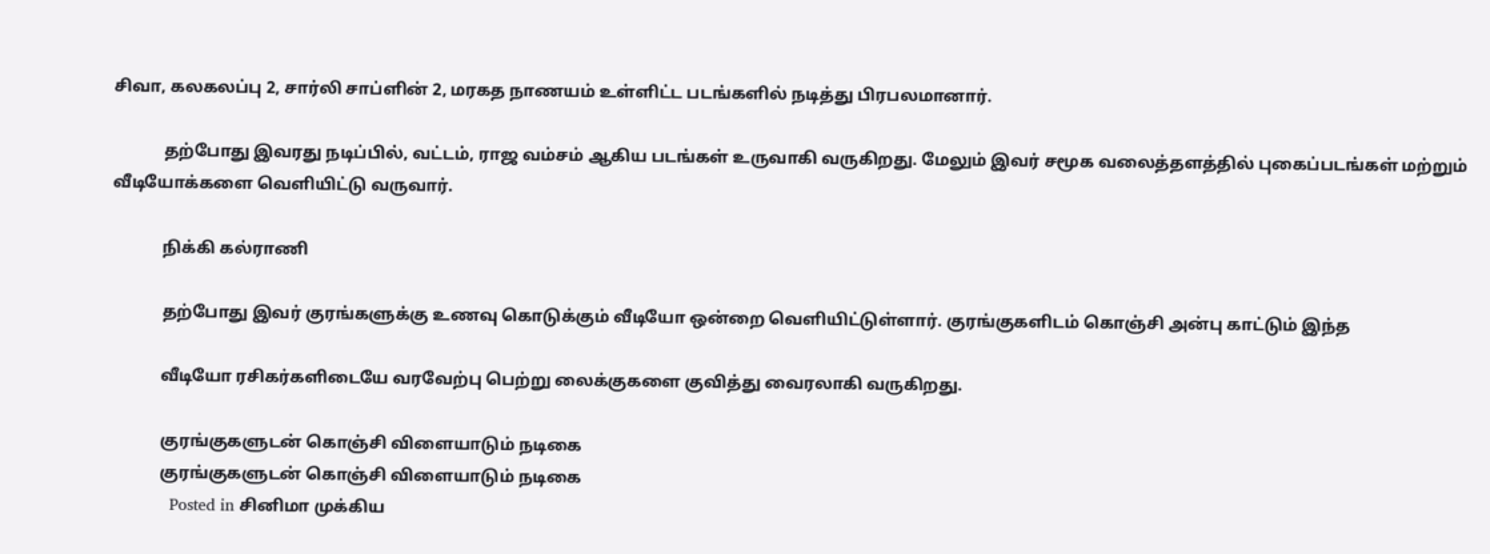சிவா, கலகலப்பு 2, சார்லி சாப்ளின் 2, மரகத நாணயம் உள்ளிட்ட படங்களில் நடித்து பிரபலமானார்.

            தற்போது இவரது நடிப்பில், வட்டம், ராஜ வம்சம் ஆகிய படங்கள் உருவாகி வருகிறது. மேலும் இவர் சமூக வலைத்தளத்தில் புகைப்படங்கள் மற்றும் வீடியோக்களை வெளியிட்டு வருவார்.

            நிக்கி கல்ராணி

            தற்போது இவர் குரங்களுக்கு உணவு கொடுக்கும் வீடியோ ஒன்றை வெளியிட்டுள்ளார். குரங்குகளிடம் கொஞ்சி அன்பு காட்டும் இந்த

            வீடியோ ரசிகர்களிடையே வரவேற்பு பெற்று லைக்குகளை குவித்து வைரலாகி வருகிறது.

            குரங்குகளுடன் கொஞ்சி விளையாடும் நடிகை
            குரங்குகளுடன் கொஞ்சி விளையாடும் நடிகை
            Posted in சினிமா முக்கிய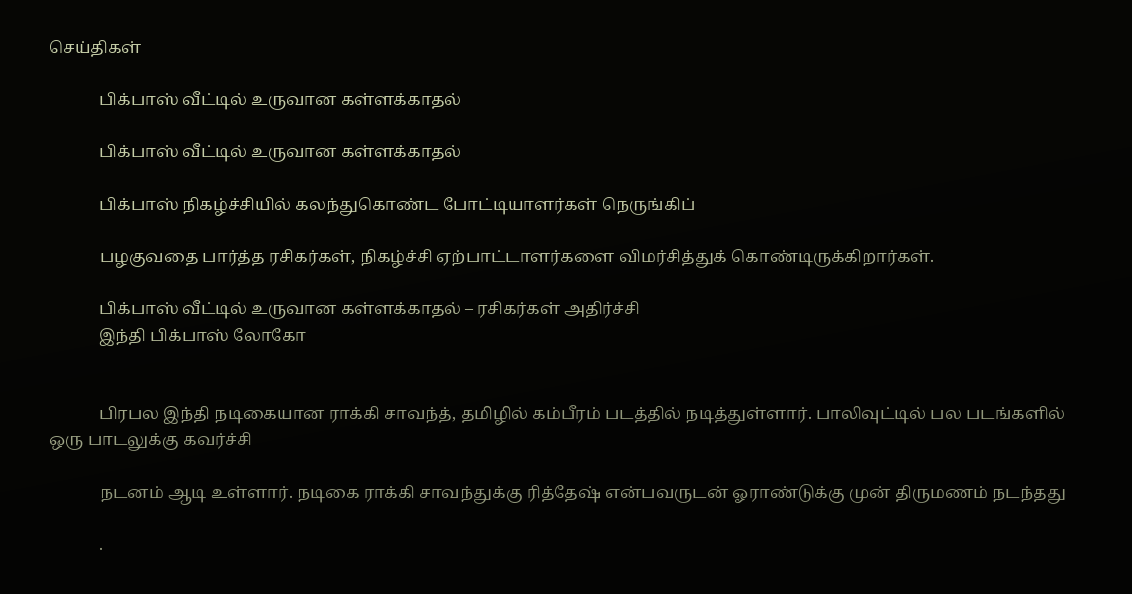செய்திகள்

            பிக்பாஸ் வீட்டில் உருவான கள்ளக்காதல்

            பிக்பாஸ் வீட்டில் உருவான கள்ளக்காதல்

            பிக்பாஸ் நிகழ்ச்சியில் கலந்துகொண்ட போட்டியாளர்கள் நெருங்கிப்

            பழகுவதை பார்த்த ரசிகர்கள், நிகழ்ச்சி ஏற்பாட்டாளர்களை விமர்சித்துக் கொண்டிருக்கிறார்கள்.

            பிக்பாஸ் வீட்டில் உருவான கள்ளக்காதல் – ரசிகர்கள் அதிர்ச்சி
            இந்தி பிக்பாஸ் லோகோ


            பிரபல இந்தி நடிகையான ராக்கி சாவந்த், தமிழில் கம்பீரம் படத்தில் நடித்துள்ளார். பாலிவுட்டில் பல படங்களில் ஒரு பாடலுக்கு கவர்ச்சி

            நடனம் ஆடி உள்ளார். நடிகை ராக்கி சாவந்துக்கு ரித்தேஷ் என்பவருடன் ஓராண்டுக்கு முன் திருமணம் நடந்தது

            .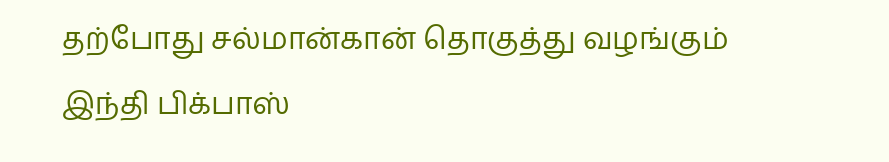தற்போது சல்மான்கான் தொகுத்து வழங்கும் இந்தி பிக்பாஸ்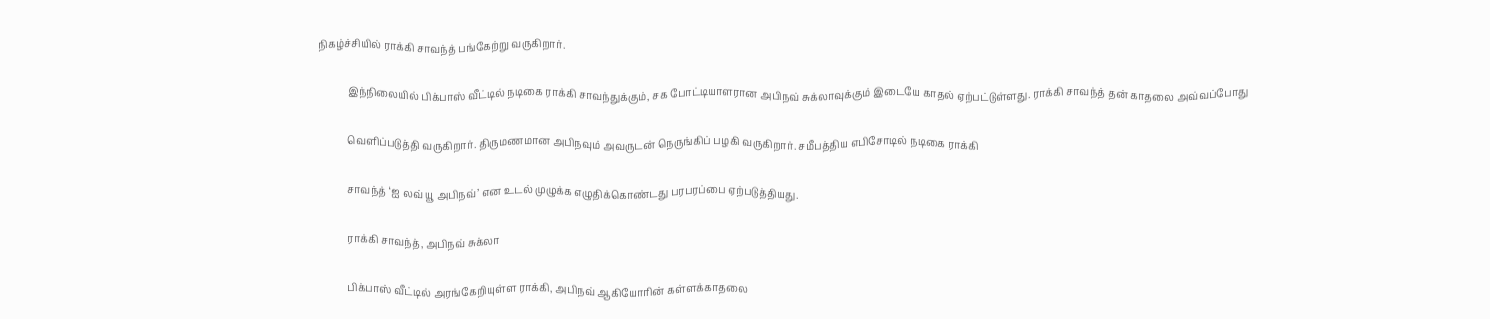நிகழ்ச்சியில் ராக்கி சாவந்த் பங்கேற்று வருகிறார்.

            இந்நிலையில் பிக்பாஸ் வீட்டில் நடிகை ராக்கி சாவந்துக்கும், சக போட்டியாளரான அபிநவ் சுக்லாவுக்கும் இடையே காதல் ஏற்பட்டுள்ளது. ராக்கி சாவந்த் தன் காதலை அவ்வப்போது

            வெளிப்படுத்தி வருகிறார். திருமணமான அபிநவும் அவருடன் நெருங்கிப் பழகி வருகிறார். சமீபத்திய எபிசோடில் நடிகை ராக்கி

            சாவந்த் ‘ஐ லவ் யூ அபிநவ்’ என உடல் முழுக்க எழுதிக்கொண்டது பரபரப்பை ஏற்படுத்தியது.

            ராக்கி சாவந்த், அபிநவ் சுக்லா

            பிக்பாஸ் வீட்டில் அரங்கேறியுள்ள ராக்கி, அபிநவ் ஆகியோரின் கள்ளக்காதலை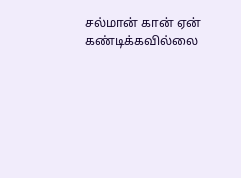சல்மான் கான் ஏன் கண்டிக்கவில்லை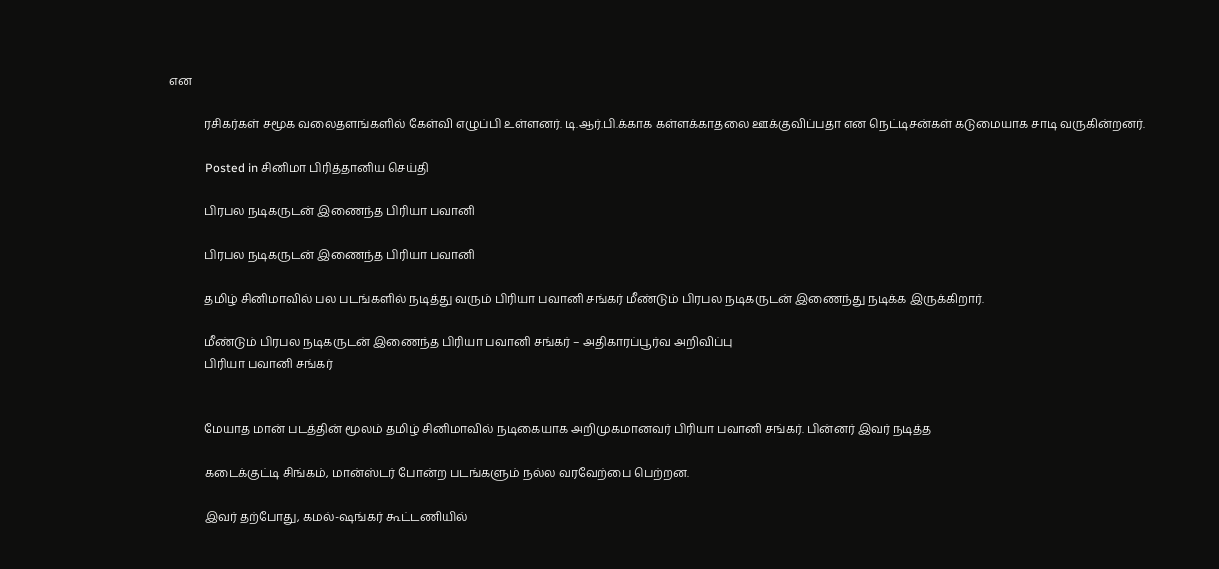என

            ரசிகர்கள் சமூக வலைதளங்களில் கேள்வி எழுப்பி உள்ளனர். டி.ஆர்.பி.க்காக கள்ளக்காதலை ஊக்குவிப்பதா என நெட்டிசன்கள் கடுமையாக சாடி வருகின்றனர்.

            Posted in சினிமா பிரித்தானிய செய்தி

            பிரபல நடிகருடன் இணைந்த பிரியா பவானி

            பிரபல நடிகருடன் இணைந்த பிரியா பவானி

            தமிழ் சினிமாவில் பல படங்களில் நடித்து வரும் பிரியா பவானி சங்கர் மீண்டும் பிரபல நடிகருடன் இணைந்து நடிக்க இருக்கிறார்.

            மீண்டும் பிரபல நடிகருடன் இணைந்த பிரியா பவானி சங்கர் – அதிகாரப்பூர்வ அறிவிப்பு
            பிரியா பவானி சங்கர்


            மேயாத மான் படத்தின் மூலம் தமிழ் சினிமாவில் நடிகையாக அறிமுகமானவர் பிரியா பவானி சங்கர். பின்னர் இவர் நடித்த

            கடைக்குட்டி சிங்கம், மான்ஸ்டர் போன்ற படங்களும் நல்ல வரவேற்பை பெற்றன.

            இவர் தற்போது, கமல்-ஷங்கர் கூட்டணியில்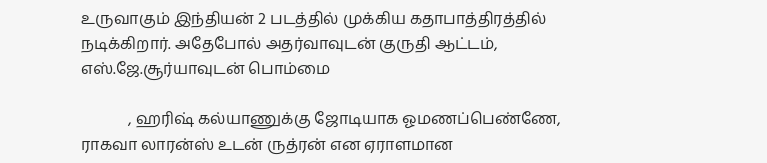உருவாகும் இந்தியன் 2 படத்தில் முக்கிய கதாபாத்திரத்தில் நடிக்கிறார். அதேபோல் அதர்வாவுடன் குருதி ஆட்டம், எஸ்.ஜே.சூர்யாவுடன் பொம்மை

            , ஹரிஷ் கல்யாணுக்கு ஜோடியாக ஓமணப்பெண்ணே, ராகவா லாரன்ஸ் உடன் ருத்ரன் என ஏராளமான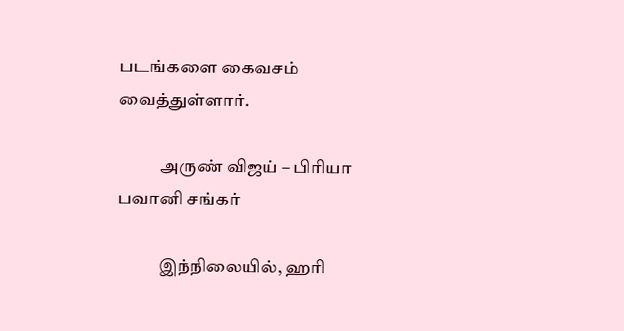படங்களை கைவசம் வைத்துள்ளார்.

            அருண் விஜய் – பிரியா பவானி சங்கர்

            இந்நிலையில், ஹரி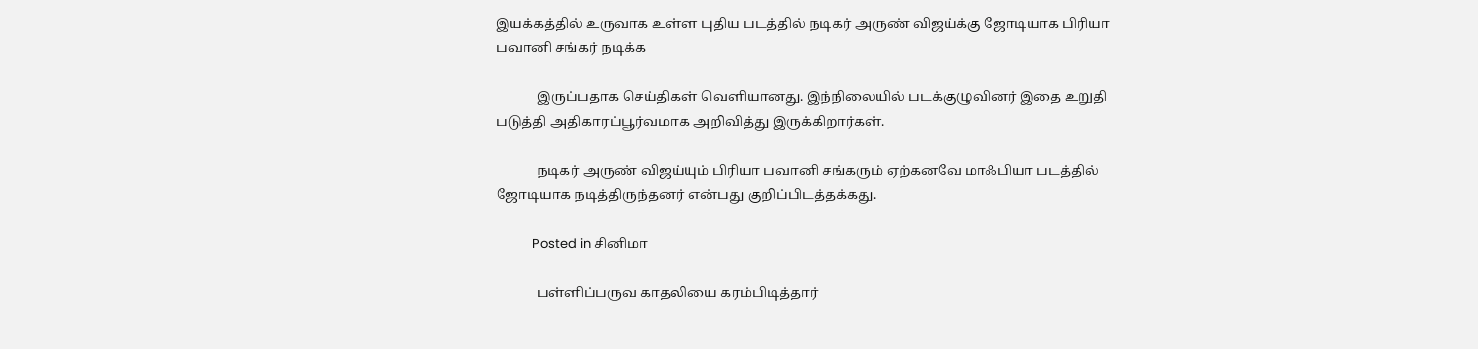இயக்கத்தில் உருவாக உள்ள புதிய படத்தில் நடிகர் அருண் விஜய்க்கு ஜோடியாக பிரியா பவானி சங்கர் நடிக்க

            இருப்பதாக செய்திகள் வெளியானது. இந்நிலையில் படக்குழுவினர் இதை உறுதி படுத்தி அதிகாரப்பூர்வமாக அறிவித்து இருக்கிறார்கள்.

            நடிகர் அருண் விஜய்யும் பிரியா பவானி சங்கரும் ஏற்கனவே மாஃபியா படத்தில் ஜோடியாக நடித்திருந்தனர் என்பது குறிப்பிடத்தக்கது.

            Posted in சினிமா

            பள்ளிப்பருவ காதலியை கரம்பிடித்தார்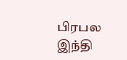பிரபல இந்தி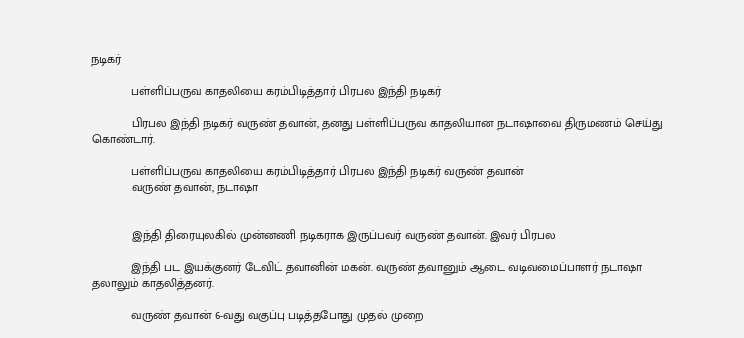நடிகர்

            பள்ளிப்பருவ காதலியை கரம்பிடித்தார் பிரபல இந்தி நடிகர்

            பிரபல இந்தி நடிகர் வருண் தவான், தனது பள்ளிப்பருவ காதலியான நடாஷாவை திருமணம் செய்து கொண்டார்.

            பள்ளிப்பருவ காதலியை கரம்பிடித்தார் பிரபல இந்தி நடிகர் வருண் தவான்
            வருண் தவான், நடாஷா


            இந்தி திரையுலகில் முன்னணி நடிகராக இருப்பவர் வருண் தவான். இவர் பிரபல

            இந்தி பட இயக்குனர் டேவிட் தவானின் மகன். வருண் தவானும் ஆடை வடிவமைப்பாளர் நடாஷா தலாலும் காதலித்தனர்.

            வருண் தவான் 6-வது வகுப்பு படித்தபோது முதல் முறை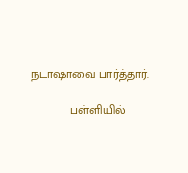நடாஷாவை பார்த்தார்.

            பள்ளியில்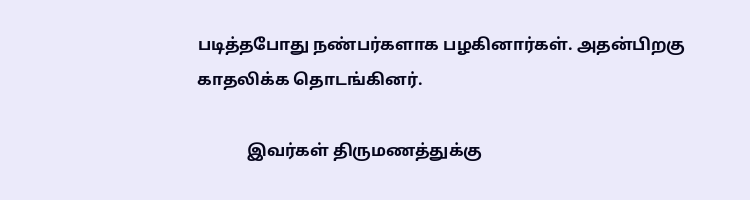படித்தபோது நண்பர்களாக பழகினார்கள். அதன்பிறகு காதலிக்க தொடங்கினர்.

            இவர்கள் திருமணத்துக்கு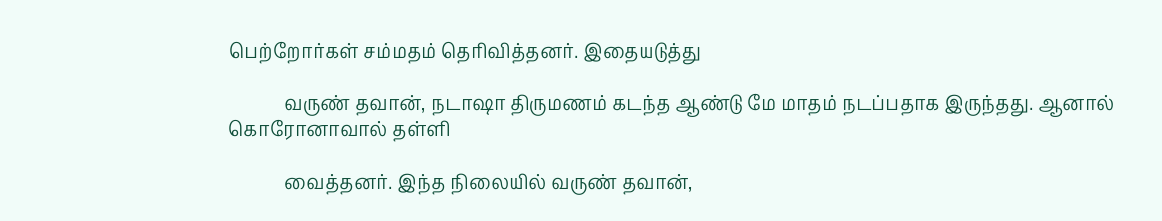பெற்றோர்கள் சம்மதம் தெரிவித்தனர். இதையடுத்து

            வருண் தவான், நடாஷா திருமணம் கடந்த ஆண்டு மே மாதம் நடப்பதாக இருந்தது. ஆனால் கொரோனாவால் தள்ளி

            வைத்தனர். இந்த நிலையில் வருண் தவான்,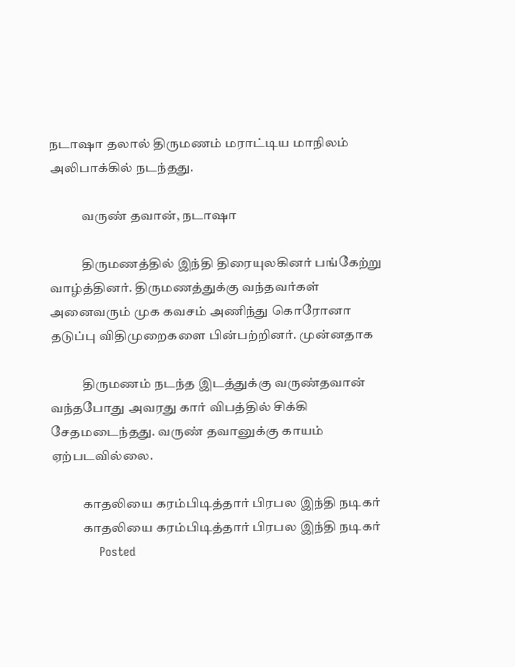நடாஷா தலால் திருமணம் மராட்டிய மாநிலம் அலிபாக்கில் நடந்தது.

            வருண் தவான், நடாஷா

            திருமணத்தில் இந்தி திரையுலகினர் பங்கேற்று வாழ்த்தினர். திருமணத்துக்கு வந்தவர்கள் அனைவரும் முக கவசம் அணிந்து கொரோனா தடுப்பு விதிமுறைகளை பின்பற்றினர். முன்னதாக

            திருமணம் நடந்த இடத்துக்கு வருண்தவான் வந்தபோது அவரது கார் விபத்தில் சிக்கி சேதமடைந்தது. வருண் தவானுக்கு காயம் ஏற்படவில்லை.

            காதலியை கரம்பிடித்தார் பிரபல இந்தி நடிகர்
            காதலியை கரம்பிடித்தார் பிரபல இந்தி நடிகர்
            Posted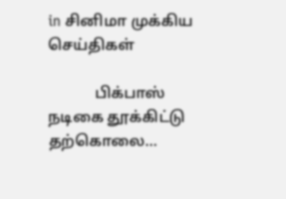in சினிமா முக்கிய செய்திகள்

            பிக்பாஸ் நடிகை தூக்கிட்டு தற்கொலை…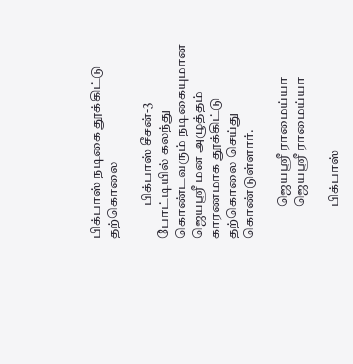பிக்பாஸ் நடிகை தூக்கிட்டு தற்கொலை

            பிக்பாஸ் சீசன்-3 போட்டியில் கலந்து கொண்டவரும் நடிகையுமான ஜெயஸ்ரீ மன அழுத்தம் காரணமாக தூக்கிட்டு தற்கொலை செய்து கொண்டுள்ளார்.

            ஜெயஶ்ரீ ராமைய்யா
            ஜெயஶ்ரீ ராமைய்யா

            பிக்பாஸ்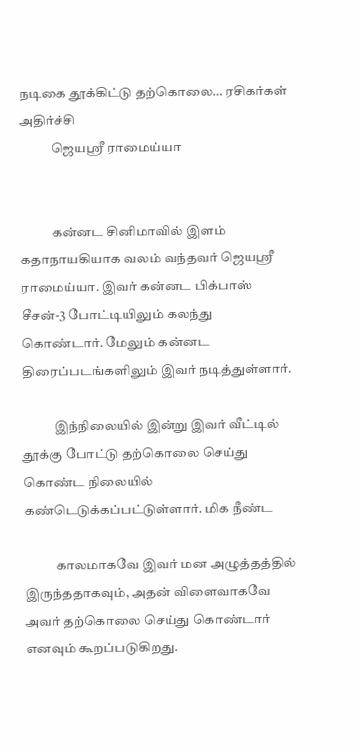நடிகை தூக்கிட்டு தற்கொலை… ரசிகர்கள் அதிர்ச்சி
            ஜெயஶ்ரீ ராமைய்யா


            கன்னட சினிமாவில் இளம் கதாநாயகியாக வலம் வந்தவர் ஜெயஶ்ரீ ராமைய்யா. இவர் கன்னட பிக்பாஸ் சீசன்-3 போட்டியிலும் கலந்து கொண்டார். மேலும் கன்னட திரைப்படங்களிலும் இவர் நடித்துள்ளார்.

            இந்நிலையில் இன்று இவர் வீட்டில் தூக்கு போட்டு தற்கொலை செய்து கொண்ட நிலையில் கண்டெடுக்கப்பட்டுள்ளார். மிக நீண்ட

            காலமாகவே இவர் மன அழுத்தத்தில் இருந்ததாகவும், அதன் விளைவாகவே அவர் தற்கொலை செய்து கொண்டார் எனவும் கூறப்படுகிறது.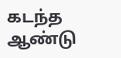கடந்த ஆண்டு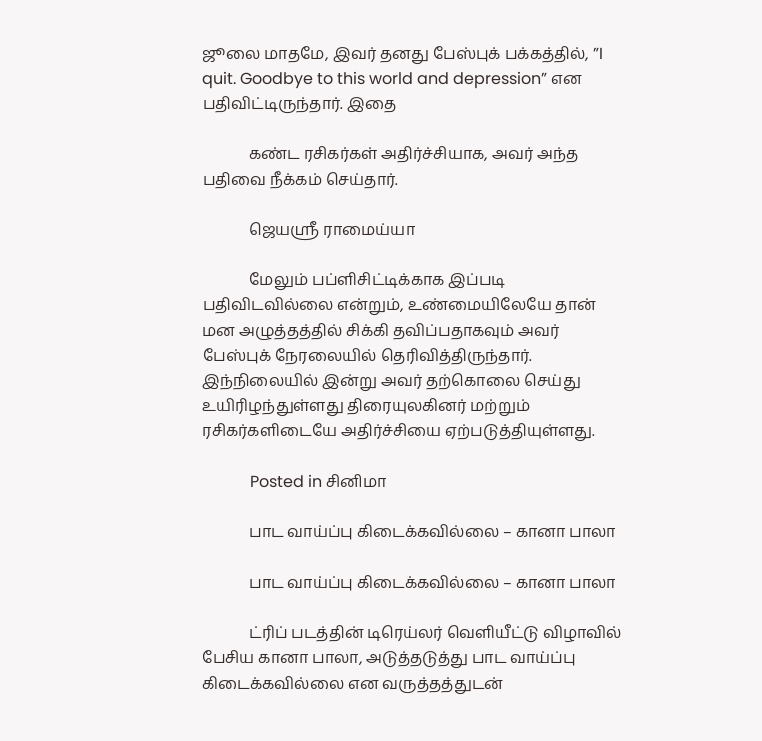ஜூலை மாதமே, இவர் தனது பேஸ்புக் பக்கத்தில், ”I quit. Goodbye to this world and depression” என பதிவிட்டிருந்தார். இதை

            கண்ட ரசிகர்கள் அதிர்ச்சியாக, அவர் அந்த பதிவை நீக்கம் செய்தார்.

            ஜெயஶ்ரீ ராமைய்யா

            மேலும் பப்ளிசிட்டிக்காக இப்படி பதிவிடவில்லை என்றும், உண்மையிலேயே தான் மன அழுத்தத்தில் சிக்கி தவிப்பதாகவும் அவர் பேஸ்புக் நேரலையில் தெரிவித்திருந்தார். இந்நிலையில் இன்று அவர் தற்கொலை செய்து உயிரிழந்துள்ளது திரையுலகினர் மற்றும் ரசிகர்களிடையே அதிர்ச்சியை ஏற்படுத்தியுள்ளது.

            Posted in சினிமா

            பாட வாய்ப்பு கிடைக்கவில்லை – கானா பாலா

            பாட வாய்ப்பு கிடைக்கவில்லை – கானா பாலா

            ட்ரிப் படத்தின் டிரெய்லர் வெளியீட்டு விழாவில் பேசிய கானா பாலா, அடுத்தடுத்து பாட வாய்ப்பு கிடைக்கவில்லை என வருத்தத்துடன்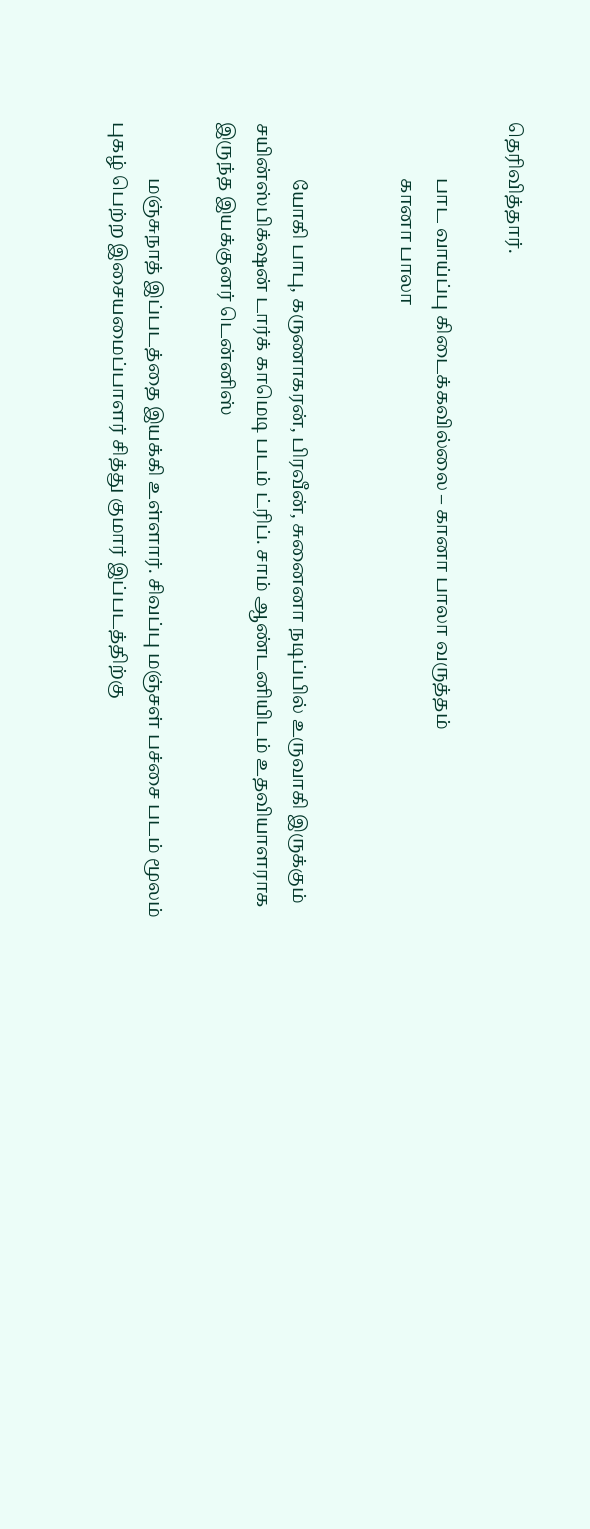தெரிவித்தார்.

            பாட வாய்ப்பு கிடைக்கவில்லை – கானா பாலா வருத்தம்
            கானா பாலா


            யோகி பாபு, கருணாகரன், பிரவீன், சுனைனா நடிப்பில் உருவாகி இருக்கும் சயின்ஸ்பிக்‌ஷன் டார்க் காமெடி படம் ட்ரிப். சாம் ஆண்டனியிடம் உதவியாளராக இருந்த இயக்குனர் டென்னிஸ்

            மஞ்சுநாத் இப்படத்தை இயக்கி உள்ளார். சிவப்பு மஞ்சள் பச்சை படம் மூலம் புகழ் பெற்ற இசையமைப்பாளர் சித்து குமார் இப்படத்திற்கு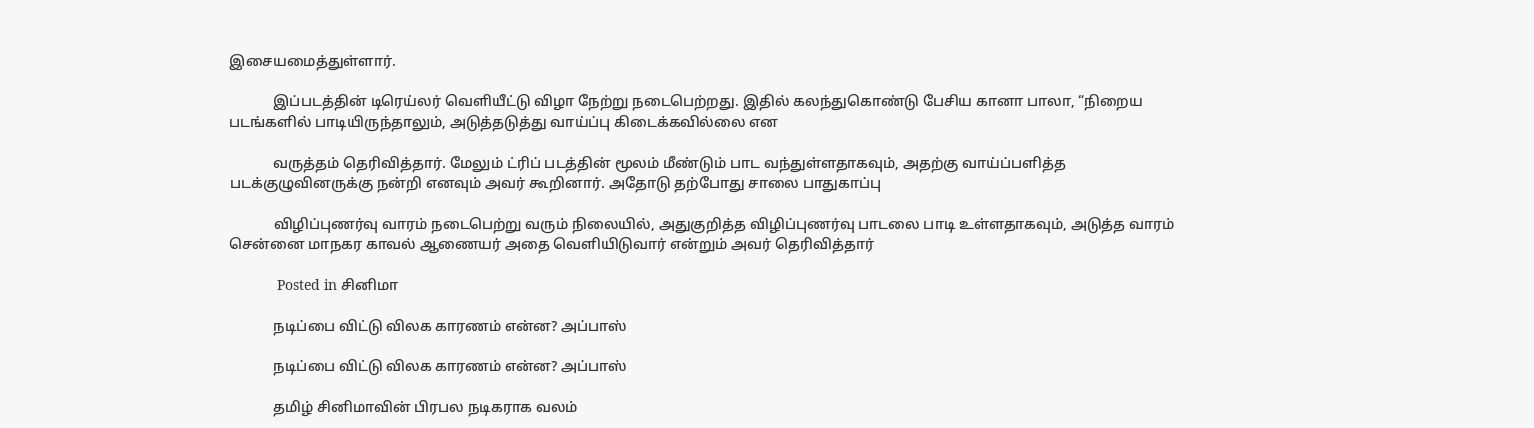இசையமைத்துள்ளார்.

            இப்படத்தின் டிரெய்லர் வெளியீட்டு விழா நேற்று நடைபெற்றது. இதில் கலந்துகொண்டு பேசிய கானா பாலா, “நிறைய படங்களில் பாடியிருந்தாலும், அடுத்தடுத்து வாய்ப்பு கிடைக்கவில்லை என

            வருத்தம் தெரிவித்தார். மேலும் ட்ரிப் படத்தின் மூலம் மீண்டும் பாட வந்துள்ளதாகவும், அதற்கு வாய்ப்பளித்த படக்குழுவினருக்கு நன்றி எனவும் அவர் கூறினார். அதோடு தற்போது சாலை பாதுகாப்பு

            விழிப்புணர்வு வாரம் நடைபெற்று வரும் நிலையில், அதுகுறித்த விழிப்புணர்வு பாடலை பாடி உள்ளதாகவும், அடுத்த வாரம் சென்னை மாநகர காவல் ஆணையர் அதை வெளியிடுவார் என்றும் அவர் தெரிவித்தார்

            Posted in சினிமா

            நடிப்பை விட்டு விலக காரணம் என்ன? அப்பாஸ்

            நடிப்பை விட்டு விலக காரணம் என்ன? அப்பாஸ்

            தமிழ் சினிமாவின் பிரபல நடிகராக வலம்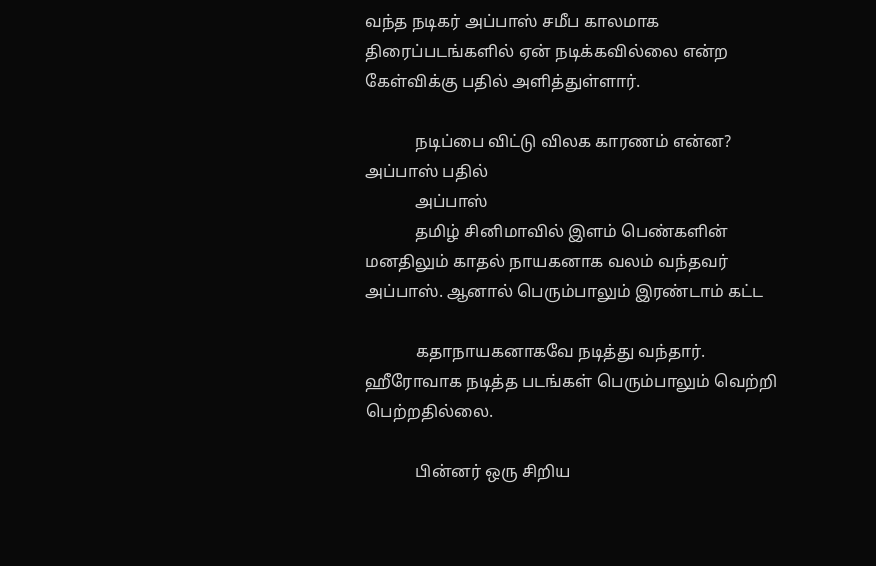வந்த நடிகர் அப்பாஸ் சமீப காலமாக திரைப்படங்களில் ஏன் நடிக்கவில்லை என்ற கேள்விக்கு பதில் அளித்துள்ளார்.

            நடிப்பை விட்டு விலக காரணம் என்ன? அப்பாஸ் பதில்
            அப்பாஸ்
            தமிழ் சினிமாவில் இளம் பெண்களின் மனதிலும் காதல் நாயகனாக வலம் வந்தவர் அப்பாஸ். ஆனால் பெரும்பாலும் இரண்டாம் கட்ட

            கதாநாயகனாகவே நடித்து வந்தார். ஹீரோவாக நடித்த படங்கள் பெரும்பாலும் வெற்றி பெற்றதில்லை.

            பின்னர் ஒரு சிறிய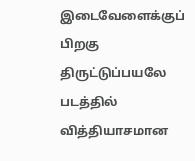இடைவேளைக்குப் பிறகு திருட்டுப்பயலே படத்தில் வித்தியாசமான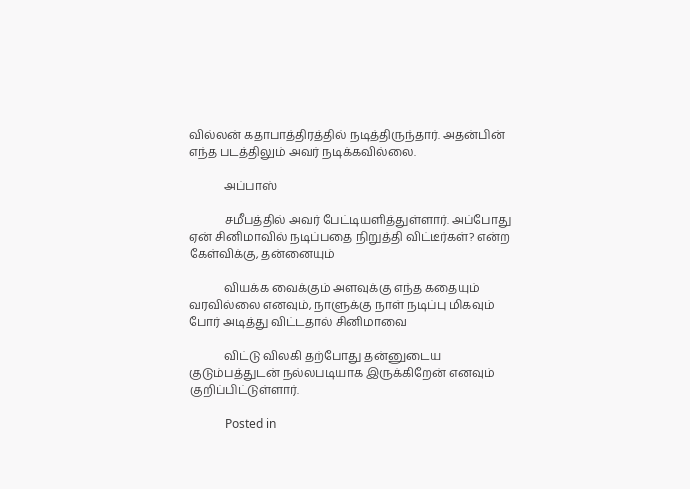வில்லன் கதாபாத்திரத்தில் நடித்திருந்தார். அதன்பின் எந்த படத்திலும் அவர் நடிக்கவில்லை.

            அப்பாஸ்

            சமீபத்தில் அவர் பேட்டியளித்துள்ளார். அப்போது ஏன் சினிமாவில் நடிப்பதை நிறுத்தி விட்டீர்கள்? என்ற கேள்விக்கு, தன்னையும்

            வியக்க வைக்கும் அளவுக்கு எந்த கதையும் வரவில்லை எனவும், நாளுக்கு நாள் நடிப்பு மிகவும் போர் அடித்து விட்டதால் சினிமாவை

            விட்டு விலகி தற்போது தன்னுடைய குடும்பத்துடன் நல்லபடியாக இருக்கிறேன் எனவும் குறிப்பிட்டுள்ளார்.

            Posted in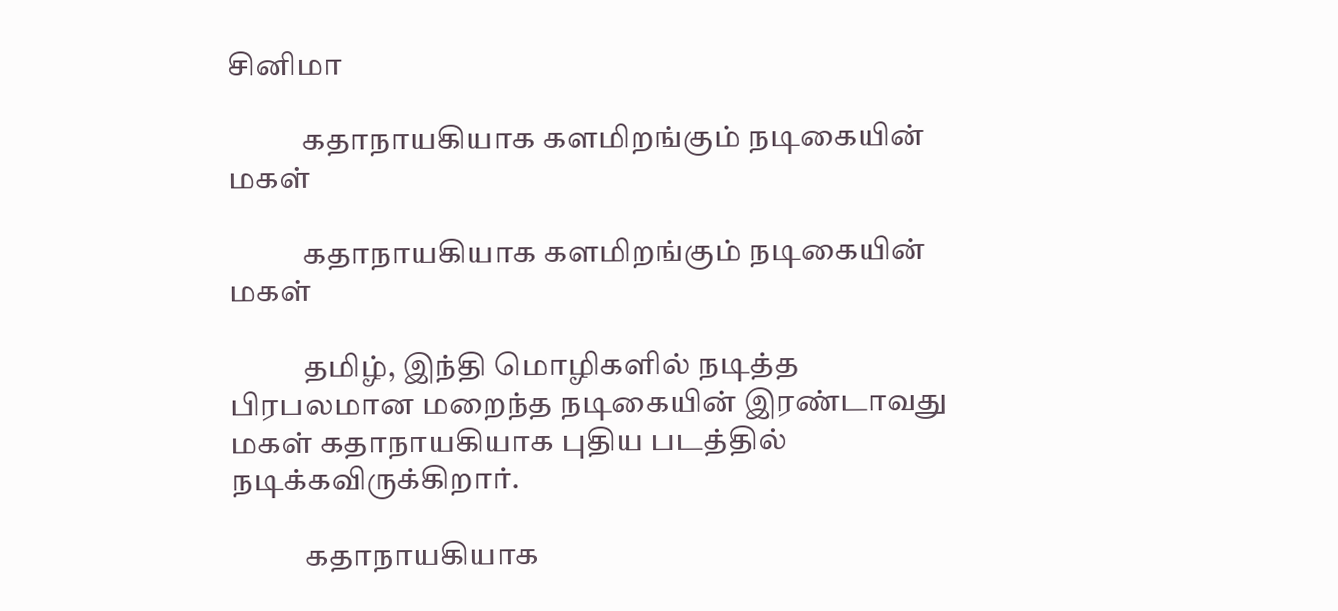சினிமா

            கதாநாயகியாக களமிறங்கும் நடிகையின் மகள்

            கதாநாயகியாக களமிறங்கும் நடிகையின் மகள்

            தமிழ், இந்தி மொழிகளில் நடித்த பிரபலமான மறைந்த நடிகையின் இரண்டாவது மகள் கதாநாயகியாக புதிய படத்தில் நடிக்கவிருக்கிறார்.

            கதாநாயகியாக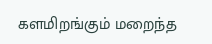களமிறங்கும் மறைந்த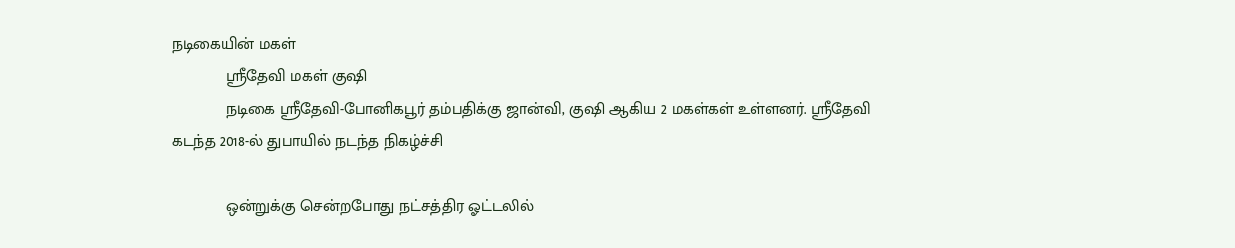நடிகையின் மகள்
            ஶ்ரீதேவி மகள் குஷி
            நடிகை ஸ்ரீதேவி-போனிகபூர் தம்பதிக்கு ஜான்வி, குஷி ஆகிய 2 மகள்கள் உள்ளனர். ஸ்ரீதேவி கடந்த 2018-ல் துபாயில் நடந்த நிகழ்ச்சி

            ஒன்றுக்கு சென்றபோது நட்சத்திர ஓட்டலில்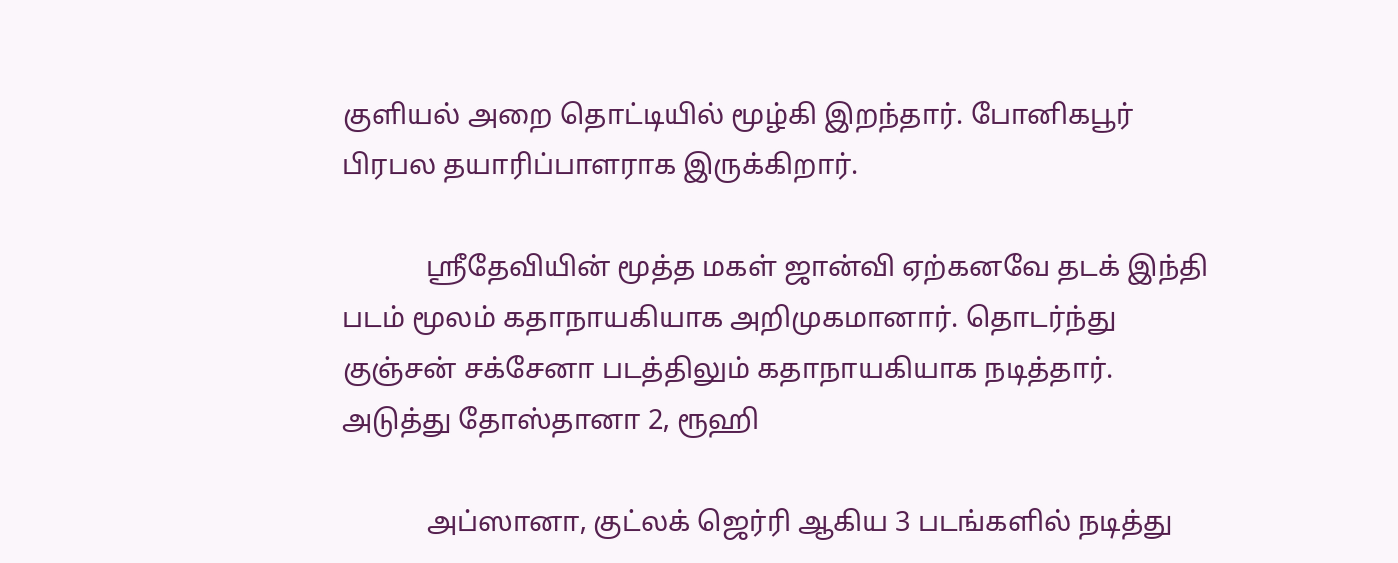குளியல் அறை தொட்டியில் மூழ்கி இறந்தார். போனிகபூர் பிரபல தயாரிப்பாளராக இருக்கிறார்.

            ஸ்ரீதேவியின் மூத்த மகள் ஜான்வி ஏற்கனவே தடக் இந்தி படம் மூலம் கதாநாயகியாக அறிமுகமானார். தொடர்ந்து குஞ்சன் சக்சேனா படத்திலும் கதாநாயகியாக நடித்தார். அடுத்து தோஸ்தானா 2, ரூஹி

            அப்ஸானா, குட்லக் ஜெர்ரி ஆகிய 3 படங்களில் நடித்து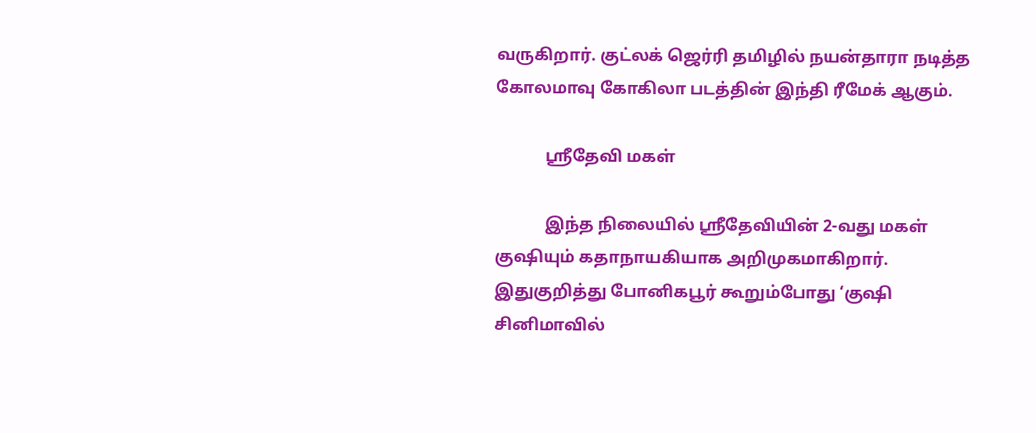வருகிறார். குட்லக் ஜெர்ரி தமிழில் நயன்தாரா நடித்த கோலமாவு கோகிலா படத்தின் இந்தி ரீமேக் ஆகும்.

            ஶ்ரீதேவி மகள்

            இந்த நிலையில் ஸ்ரீதேவியின் 2-வது மகள் குஷியும் கதாநாயகியாக அறிமுகமாகிறார். இதுகுறித்து போனிகபூர் கூறும்போது ‘குஷி சினிமாவில்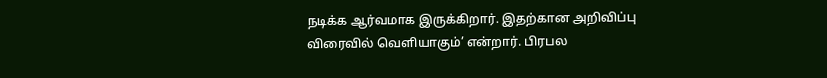நடிக்க ஆர்வமாக இருக்கிறார். இதற்கான அறிவிப்பு விரைவில் வெளியாகும்’ என்றார். பிரபல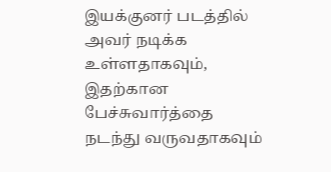இயக்குனர் படத்தில் அவர் நடிக்க உள்ளதாகவும், இதற்கான பேச்சுவார்த்தை நடந்து வருவதாகவும்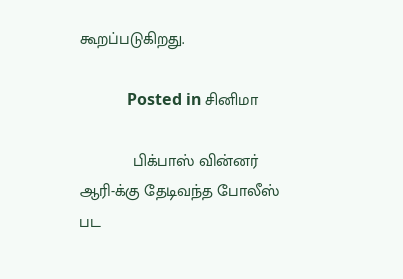கூறப்படுகிறது.

            Posted in சினிமா

            பிக்பாஸ் வின்னர் ஆரி-க்கு தேடிவந்த போலீஸ் பட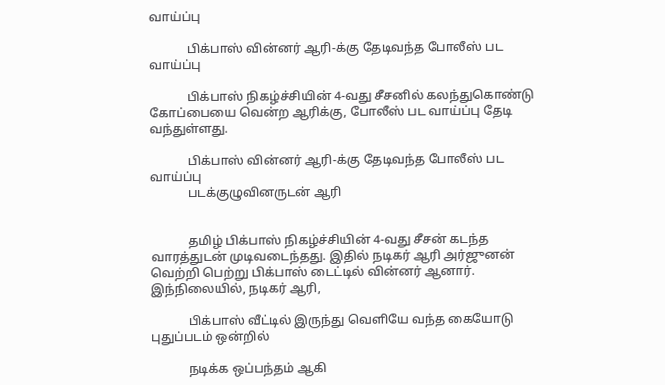வாய்ப்பு

            பிக்பாஸ் வின்னர் ஆரி-க்கு தேடிவந்த போலீஸ் பட வாய்ப்பு

            பிக்பாஸ் நிகழ்ச்சியின் 4-வது சீசனில் கலந்துகொண்டு கோப்பையை வென்ற ஆரிக்கு, போலீஸ் பட வாய்ப்பு தேடி வந்துள்ளது.

            பிக்பாஸ் வின்னர் ஆரி-க்கு தேடிவந்த போலீஸ் பட வாய்ப்பு
            படக்குழுவினருடன் ஆரி


            தமிழ் பிக்பாஸ் நிகழ்ச்சியின் 4-வது சீசன் கடந்த வாரத்துடன் முடிவடைந்தது. இதில் நடிகர் ஆரி அர்ஜுனன் வெற்றி பெற்று பிக்பாஸ் டைட்டில் வின்னர் ஆனார். இந்நிலையில், நடிகர் ஆரி,

            பிக்பாஸ் வீட்டில் இருந்து வெளியே வந்த கையோடு புதுப்படம் ஒன்றில்

            நடிக்க ஒப்பந்தம் ஆகி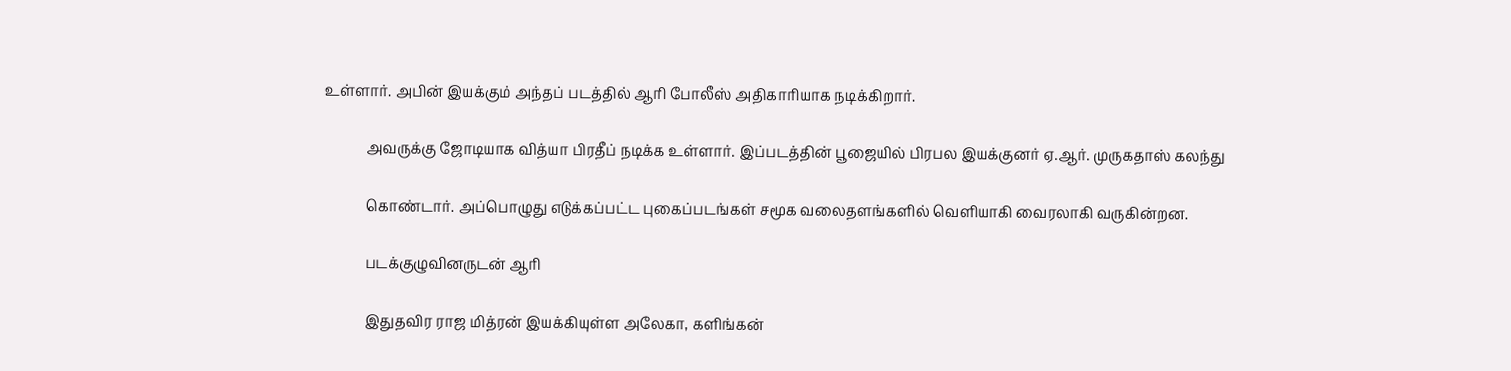உள்ளார். அபின் இயக்கும் அந்தப் படத்தில் ஆரி போலீஸ் அதிகாரியாக நடிக்கிறார்.

            அவருக்கு ஜோடியாக வித்யா பிரதீப் நடிக்க உள்ளார். இப்படத்தின் பூஜையில் பிரபல இயக்குனர் ஏ.ஆர். முருகதாஸ் கலந்து

            கொண்டார். அப்பொழுது எடுக்கப்பட்ட புகைப்படங்கள் சமூக வலைதளங்களில் வெளியாகி வைரலாகி வருகின்றன.

            படக்குழுவினருடன் ஆரி

            இதுதவிர ராஜ மித்ரன் இயக்கியுள்ள அலேகா, களிங்கன்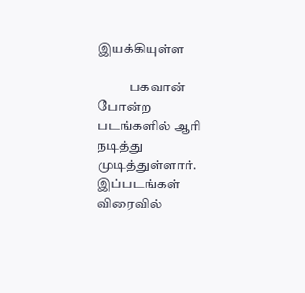இயக்கியுள்ள

            பகவான் போன்ற படங்களில் ஆரி நடித்து முடித்துள்ளார். இப்படங்கள் விரைவில்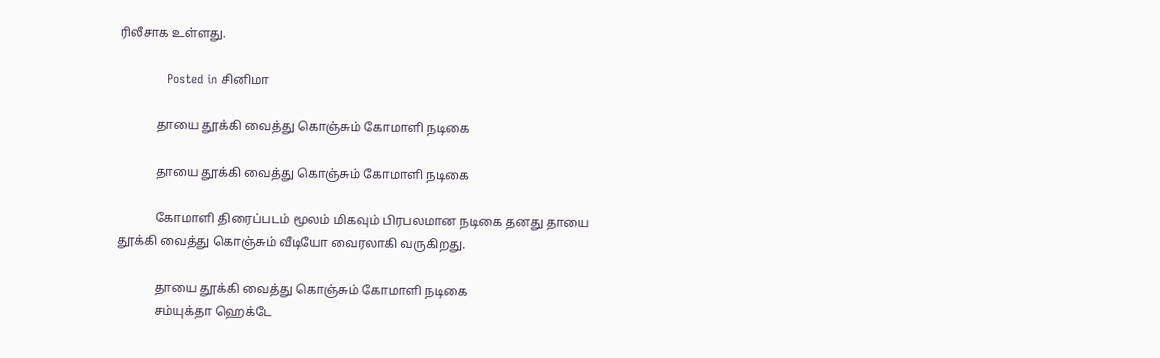ரிலீசாக உள்ளது.

            Posted in சினிமா

            தாயை தூக்கி வைத்து கொஞ்சும் கோமாளி நடிகை

            தாயை தூக்கி வைத்து கொஞ்சும் கோமாளி நடிகை

            கோமாளி திரைப்படம் மூலம் மிகவும் பிரபலமான நடிகை தனது தாயை தூக்கி வைத்து கொஞ்சும் வீடியோ வைரலாகி வருகிறது.

            தாயை தூக்கி வைத்து கொஞ்சும் கோமாளி நடிகை
            சம்யுக்தா ஹெக்டே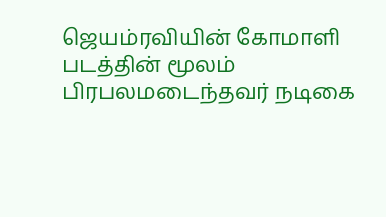ஜெயம்ரவியின் கோமாளி படத்தின் மூலம் பிரபலமடைந்தவர் நடிகை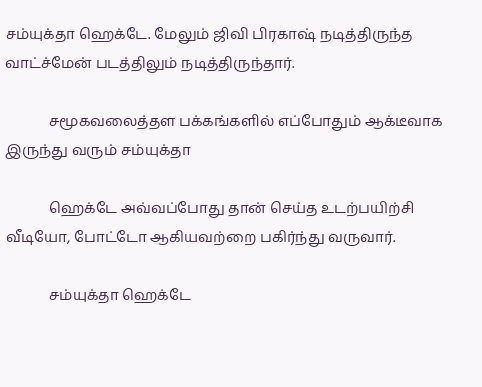சம்யுக்தா ஹெக்டே. மேலும் ஜிவி பிரகாஷ் நடித்திருந்த வாட்ச்மேன் படத்திலும் நடித்திருந்தார்.

            சமூகவலைத்தள பக்கங்களில் எப்போதும் ஆக்டீவாக இருந்து வரும் சம்யுக்தா

            ஹெக்டே அவ்வப்போது தான் செய்த உடற்பயிற்சி வீடியோ, போட்டோ ஆகியவற்றை பகிர்ந்து வருவார்.

            சம்யுக்தா ஹெக்டே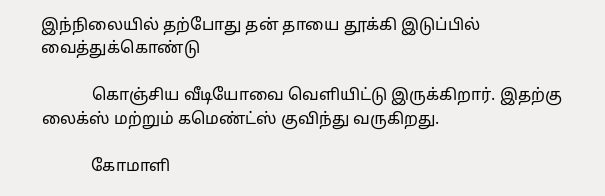இந்நிலையில் தற்போது தன் தாயை தூக்கி இடுப்பில் வைத்துக்கொண்டு

            கொஞ்சிய வீடியோவை வெளியிட்டு இருக்கிறார். இதற்கு லைக்ஸ் மற்றும் கமெண்ட்ஸ் குவிந்து வருகிறது.

            கோமாளி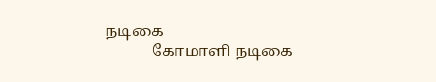நடிகை
            கோமாளி நடிகை